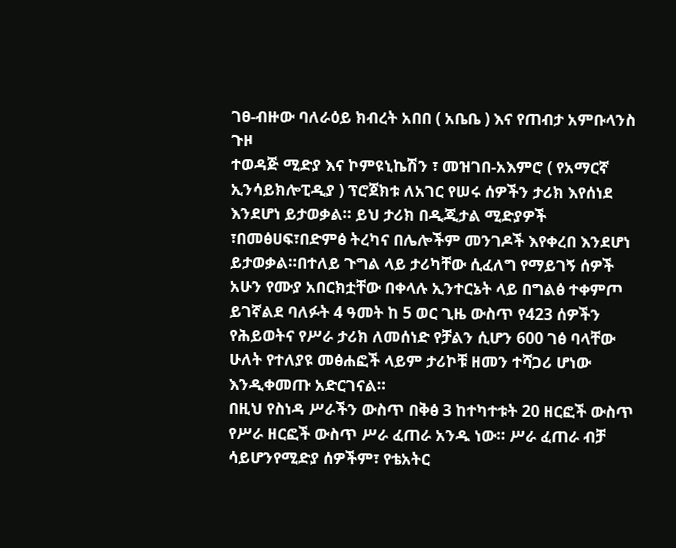ገፀ-ብዙው ባለራዕይ ክብረት አበበ ( አቤቤ ) እና የጠብታ አምቡላንስ ጉዞ
ተወዳጅ ሚድያ እና ኮምዩኒኬሽን ፣ መዝገበ-አእምሮ ( የአማርኛ ኢንሳይክሎፒዲያ ) ፕሮጀክቱ ለአገር የሠሩ ሰዎችን ታሪክ እየሰነደ እንደሆነ ይታወቃል። ይህ ታሪክ በዲጂታል ሚድያዎች ፣በመፅሀፍ፣በድምፅ ትረካና በሌሎችም መንገዶች እየቀረበ እንደሆነ ይታወቃል።በተለይ ጉግል ላይ ታሪካቸው ሲፈለግ የማይገኝ ሰዎች አሁን የሙያ አበርክቷቸው በቀላሉ ኢንተርኔት ላይ በግልፅ ተቀምጦ ይገኛልደ ባለፉት 4 ዓመት ከ 5 ወር ጊዜ ውስጥ የ423 ሰዎችን የሕይወትና የሥራ ታሪክ ለመሰነድ የቻልን ሲሆን 600 ገፅ ባላቸው ሁለት የተለያዩ መፅሐፎች ላይም ታሪኮቹ ዘመን ተሻጋሪ ሆነው እንዲቀመጡ አድርገናል።
በዚህ የስነዳ ሥራችን ውስጥ በቅፅ 3 ከተካተቱት 20 ዘርፎች ውስጥ የሥራ ዘርፎች ውስጥ ሥራ ፈጠራ አንዱ ነው። ሥራ ፈጠራ ብቻ ሳይሆንየሚድያ ሰዎችም፣ የቴአትር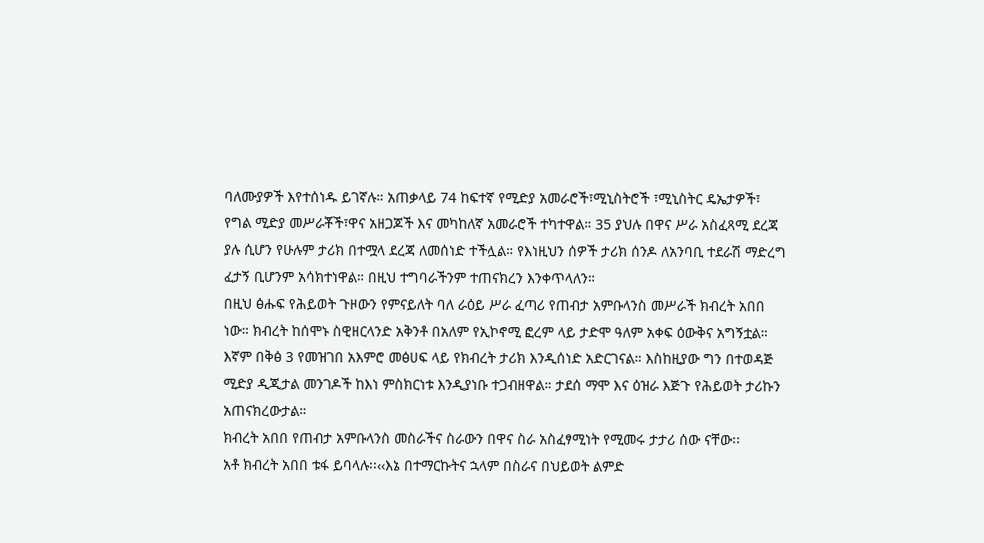ባለሙያዎች እየተሰነዱ ይገኛሉ። አጠቃላይ 74 ከፍተኛ የሚድያ አመራሮች፣ሚኒስትሮች ፣ሚኒስትር ዴኤታዎች፣ የግል ሚድያ መሥራቾች፣ዋና አዘጋጆች እና መካከለኛ አመራሮች ተካተዋል። 35 ያህሉ በዋና ሥራ አስፈጻሚ ደረጃ ያሉ ሲሆን የሁሉም ታሪክ በተሟላ ደረጃ ለመሰነድ ተችሏል። የእነዚህን ሰዎች ታሪክ ሰንዶ ለአንባቢ ተደራሽ ማድረግ ፈታኝ ቢሆንም አሳክተነዋል። በዚህ ተግባራችንም ተጠናክረን እንቀጥላለን።
በዚህ ፅሑፍ የሕይወት ጉዞውን የምናይለት ባለ ራዕይ ሥራ ፈጣሪ የጠብታ አምቡላንስ መሥራች ክብረት አበበ ነው። ክብረት ከሰሞኑ ስዊዘርላንድ አቅንቶ በአለም የኢኮኖሚ ፎረም ላይ ታድሞ ዓለም አቀፍ ዕውቅና አግኝቷል። እኛም በቅፅ 3 የመዝገበ አእምሮ መፅሀፍ ላይ የክብረት ታሪክ እንዲሰነድ አድርገናል። እስከዚያው ግን በተወዳጅ ሚድያ ዲጂታል መንገዶች ከእነ ምስክርነቱ እንዲያነቡ ተጋብዘዋል። ታደሰ ማሞ እና ዕዝራ እጅጉ የሕይወት ታሪኩን አጠናክረውታል።
ክብረት አበበ የጠብታ አምቡላንስ መስራችና ስራውን በዋና ስራ አስፈፃሚነት የሚመሩ ታታሪ ሰው ናቸው፡፡
አቶ ክብረት አበበ ቱፋ ይባላሉ፡፡‹‹እኔ በተማርኩትና ኋላም በስራና በህይወት ልምድ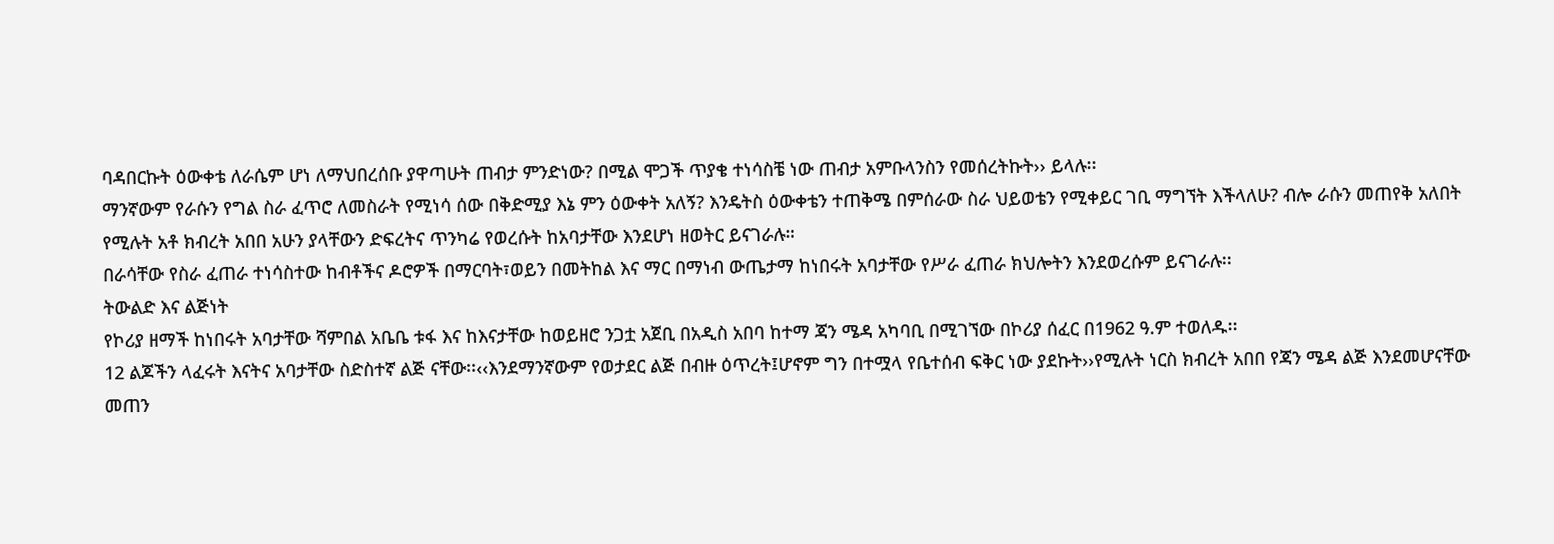ባዳበርኩት ዕውቀቴ ለራሴም ሆነ ለማህበረሰቡ ያዋጣሁት ጠብታ ምንድነው? በሚል ሞጋች ጥያቄ ተነሳስቼ ነው ጠብታ አምቡላንስን የመሰረትኩት›› ይላሉ፡፡
ማንኛውም የራሱን የግል ስራ ፈጥሮ ለመስራት የሚነሳ ሰው በቅድሚያ እኔ ምን ዕውቀት አለኝ? እንዴትስ ዕውቀቴን ተጠቅሜ በምሰራው ስራ ህይወቴን የሚቀይር ገቢ ማግኘት እችላለሁ? ብሎ ራሱን መጠየቅ አለበት የሚሉት አቶ ክብረት አበበ አሁን ያላቸውን ድፍረትና ጥንካሬ የወረሱት ከአባታቸው እንደሆነ ዘወትር ይናገራሉ።
በራሳቸው የስራ ፈጠራ ተነሳስተው ከብቶችና ዶሮዎች በማርባት፣ወይን በመትከል እና ማር በማነብ ውጤታማ ከነበሩት አባታቸው የሥራ ፈጠራ ክህሎትን እንደወረሱም ይናገራሉ፡፡
ትውልድ እና ልጅነት
የኮሪያ ዘማች ከነበሩት አባታቸው ሻምበል አቤቤ ቱፋ እና ከእናታቸው ከወይዘሮ ንጋቷ አጀቢ በአዲስ አበባ ከተማ ጃን ሜዳ አካባቢ በሚገኘው በኮሪያ ሰፈር በ1962 ዓ.ም ተወለዱ፡፡
12 ልጆችን ላፈሩት እናትና አባታቸው ስድስተኛ ልጅ ናቸው፡፡‹‹እንደማንኛውም የወታደር ልጅ በብዙ ዕጥረት፤ሆኖም ግን በተሟላ የቤተሰብ ፍቅር ነው ያደኩት››የሚሉት ነርስ ክብረት አበበ የጃን ሜዳ ልጅ እንደመሆናቸው መጠን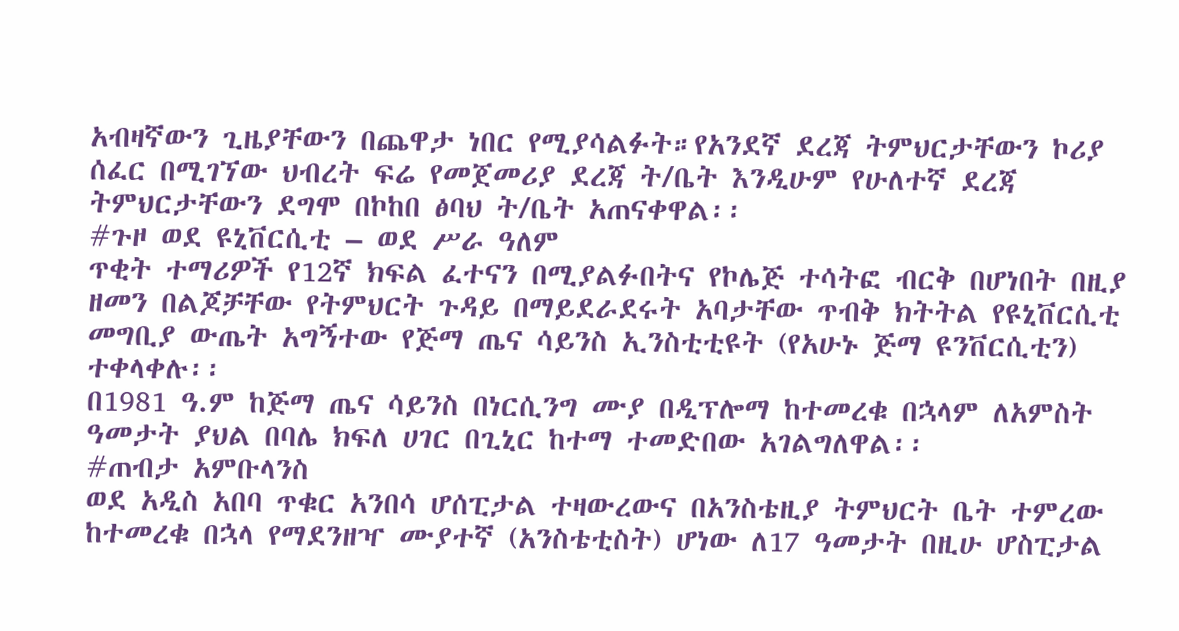አብዛኛውን ጊዜያቸውን በጨዋታ ነበር የሚያሳልፉት።የአንደኛ ደረጃ ትምህርታቸውን ኮሪያ ሰፈር በሚገኘው ህብረት ፍሬ የመጀመሪያ ደረጃ ት/ቤት እንዲሁም የሁለተኛ ደረጃ ትምህርታቸውን ደግሞ በኮከበ ፅባህ ት/ቤት አጠናቀዋል፡፡
#ጉዞ ወደ ዩኒቨርሲቲ – ወደ ሥራ ዓለም
ጥቂት ተማሪዎች የ12ኛ ክፍል ፈተናን በሚያልፉበትና የኮሌጅ ተሳትፎ ብርቅ በሆነበት በዚያ ዘመን በልጆቻቸው የትምህርት ጉዳይ በማይደራደሩት አባታቸው ጥብቅ ክትትል የዩኒቨርሲቲ መግቢያ ውጤት አግኝተው የጅማ ጤና ሳይንስ ኢንስቲቲዩት (የአሁኑ ጅማ ዩንቨርሲቲን) ተቀላቀሉ፡፡
በ1981 ዓ.ም ከጅማ ጤና ሳይንስ በነርሲንግ ሙያ በዲፕሎማ ከተመረቁ በኋላም ለአምስት ዓመታት ያህል በባሌ ክፍለ ሀገር በጊኒር ከተማ ተመድበው አገልግለዋል፡፡
#ጠብታ አምቡላንስ
ወደ አዲስ አበባ ጥቁር አንበሳ ሆሰፒታል ተዛውረውና በአንስቴዚያ ትምህርት ቤት ተምረው ከተመረቁ በኋላ የማደንዘዣ ሙያተኛ (አንስቴቲስት) ሆነው ለ17 ዓመታት በዚሁ ሆስፒታል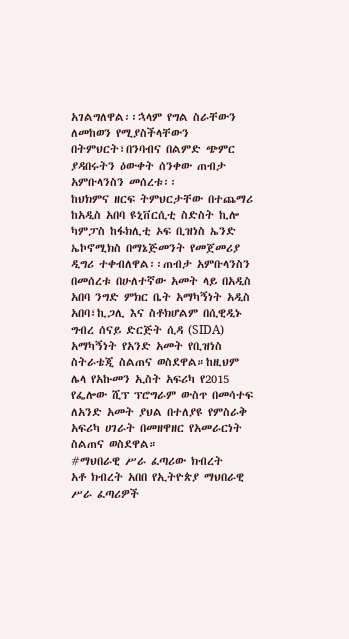አገልግለዋል፡፡ኋላም የግል ስራቸውን ለመከወን የሚያስችላቸውን በትምህርት፣በንባብና በልምድ ጭምር ያዳበሩትን ዕውቀት ሰንቀው ጠብታ አምቡላንስን መሰረቱ፡፡
ከህክምና ዘርፍ ትምህርታቸው በተጨማሪ ከአዲስ አበባ ዩኒቨርሲቲ ስድስት ኪሎ ካምፓስ ከፋክሊቲ ኦፍ ቢዝነስ ኤንድ ኤኮኖሚክስ በማኔጅመንት የመጀመሪያ ዲግሪ ተቀብለዋል፡፡ጠብታ አምቡላንስን በመሰረቱ በሁለተኛው አመት ላይ በአዲስ አበባ ንግድ ምክር ቤት አማካኝነት አዲስ አበባ፣ኪጋሊ እና ስቶክሆልም በሲዊዲኑ ግብረ ሰናይ ድርጅት ሲዳ (SIDA) አማካኝነት የአንድ አመት የቢዝነስ ስትራቴጂ ስልጠና ወስደዋል።ከዚህም ሌላ የአኩመን ኢስት አፍሪካ የ2015 የፌሎው ሺፕ ፕሮግራም ውስጥ በመሳተፍ ለአንድ አመት ያህል በተለያዩ የምስራቅ አፍሪካ ሀገራት በመዘዋዘር የአመራርነት ስልጠና ወስደዋል።
#ማህበራዊ ሥራ ፈጣሪው ክብረት
አቶ ክብረት አበበ የኢትዮጵያ ማህበራዊ ሥራ ፈጣሪዎች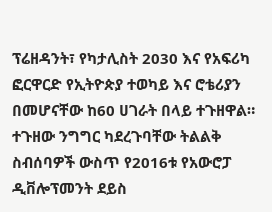ፕሬዘዳንት፣ የካታሊስት 2030 እና የአፍሪካ ፎርዋርድ የኢትዮጵያ ተወካይ እና ሮቴሪያን በመሆናቸው ከ60 ሀገራት በላይ ተጉዘዋል።
ተጉዘው ንግግር ካደረጉባቸው ትልልቅ ስብሰባዎች ውስጥ የ2016ቱ የአውሮፓ ዲቨሎፕመንት ደይስ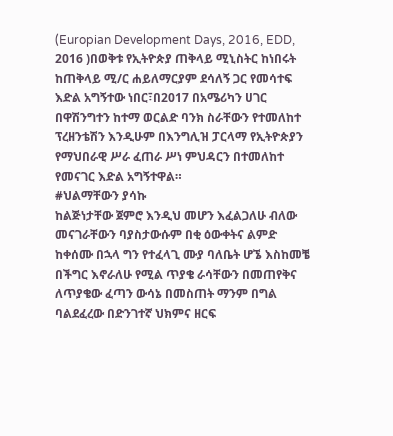(Europian Development Days, 2016, EDD, 2016 )በወቅቱ የኢትዮጵያ ጠቅላይ ሚኒስትር ከነበሩት ከጠቅላይ ሚ/ር ሐይለማርያም ደሳለኝ ጋር የመሳተፍ እድል አግኝተው ነበር፣በ2017 በአሜሪካን ሀገር በዋሽንግተን ከተማ ወርልድ ባንክ ስራቸውን የተመለከተ ፕረዘንቴሽን እንዲሁም በእንግሊዝ ፓርላማ የኢትዮጵያን የማህበራዊ ሥራ ፈጠራ ሥነ ምህዳርን በተመለከተ የመናገር እድል አግኝተዋል።
#ህልማቸውን ያሳኩ
ከልጅነታቸው ጀምሮ እንዲህ መሆን እፈልጋለሁ ብለው መናገራቸውን ባያስታውሱም በቂ ዕውቀትና ልምድ ከቀሰሙ በኋላ ግን የተፈላጊ ሙያ ባለቤት ሆኜ እስከመቼ በችግር እኖራለሁ የሚል ጥያቄ ራሳቸውን በመጠየቅና ለጥያቄው ፈጣን ውሳኔ በመስጠት ማንም በግል ባልደፈረው በድንገተኛ ህክምና ዘርፍ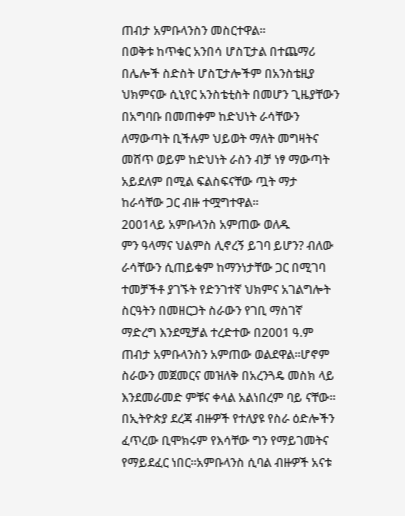ጠብታ አምቡላንስን መስርተዋል፡፡
በወቅቱ ከጥቁር አንበሳ ሆስፒታል በተጨማሪ በሌሎች ስድስት ሆስፒታሎችም በአንስቴዚያ ህክምናው ሲኒየር አንስቴቲስት በመሆን ጊዜያቸውን በአግባቡ በመጠቀም ከድህነት ራሳቸውን ለማውጣት ቢችሉም ህይወት ማለት መግዛትና መሸጥ ወይም ከድህነት ራስን ብቻ ነፃ ማውጣት አይደለም በሚል ፍልስፍናቸው ጧት ማታ ከራሳቸው ጋር ብዙ ተሟግተዋል፡፡
2001ላይ አምቡላንስ አምጠው ወለዱ
ምን ዓላማና ህልምስ ሊኖረኝ ይገባ ይሆን? ብለው ራሳቸውን ሲጠይቁም ከማንነታቸው ጋር በሚገባ ተመቻችቶ ያገኙት የድንገተኛ ህክምና አገልግሎት ስርዓትን በመዘርጋት ስራውን የገቢ ማስገኛ ማድረግ እንደሚቻል ተረድተው በ2001 ዓ.ም ጠብታ አምቡላንስን አምጠው ወልደዋል፡፡ሆኖም ስራውን መጀመርና መዝለቅ በአረንጓዴ መስክ ላይ እንደመራመድ ምቹና ቀላል አልነበረም ባይ ናቸው።
በኢትዮጵያ ደረጃ ብዙዎች የተለያዩ የስራ ዕድሎችን ፈጥረው ቢሞክሩም የእሳቸው ግን የማይገመትና የማይደፈር ነበር፡፡አምቡላንስ ሲባል ብዙዎች አናቱ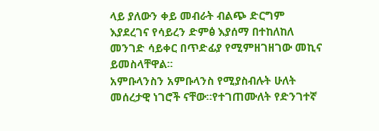ላይ ያለውን ቀይ መብራት ብልጭ ድርግም እያደረገና የሳይረን ድምፅ እያሰማ በተከለከለ መንገድ ሳይቀር በጥድፊያ የሚምዘገዘገው መኪና ይመስላቸዋል፡፡
አምቡላንስን አምቡላንስ የሚያስብሉት ሁለት መሰረታዊ ነገሮች ናቸው።የተገጠሙለት የድንገተኛ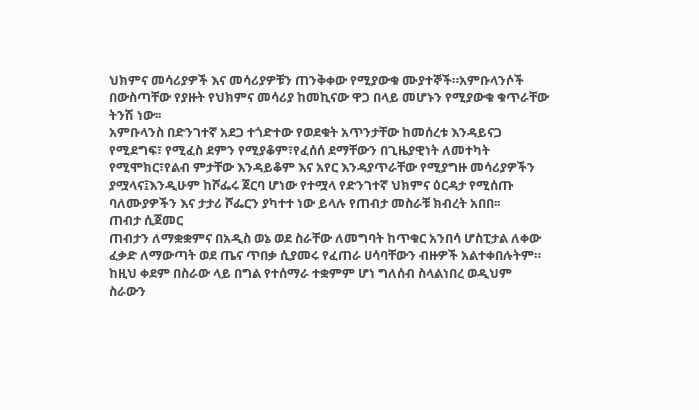ህክምና መሳሪያዎች እና መሳሪያዎቹን ጠንቅቀው የሚያውቁ ሙያተኞች።አምቡላንሶች በውስጣቸው የያዙት የህክምና መሳሪያ ከመኪናው ዋጋ በላይ መሆኑን የሚያውቁ ቁጥራቸው ትንሽ ነው፡፡
አምቡላንስ በድንገተኛ አደጋ ተጎድተው የወደቁት አጥንታቸው ከመሰረቱ እንዳይናጋ የሚደግፍ፣ የሚፈስ ደምን የሚያቆም፣የፈሰሰ ደማቸውን በጊዜያዊነት ለመተካት የሚሞክር፣የልብ ምታቸው እንዳይቆም እና አየር እንዳያጥራቸው የሚያግዙ መሳሪያዎችን ያሟላና፤እንዲሁም ከሾፌሩ ጀርባ ሆነው የተሟላ የድንገተኛ ህክምና ዕርዳታ የሚሰጡ ባለሙያዎችን እና ታታሪ ሾፌርን ያካተተ ነው ይላሉ የጠብታ መስራቹ ክብረት አበበ፡፡
ጠብታ ሲጀመር
ጠብታን ለማቋቋምና በአዲስ ወኔ ወደ ስራቸው ለመግባት ከጥቁር አንበሳ ሆስፒታል ለቀው ፈቃድ ለማውጣት ወደ ጤና ጥበቃ ሲያመሩ የፈጠራ ሀሳባቸውን ብዙዎች አልተቀበሉትም።
ከዚህ ቀደም በስራው ላይ በግል የተሰማራ ተቋምም ሆነ ግለሰብ ስላልነበረ ወዲህም ስራውን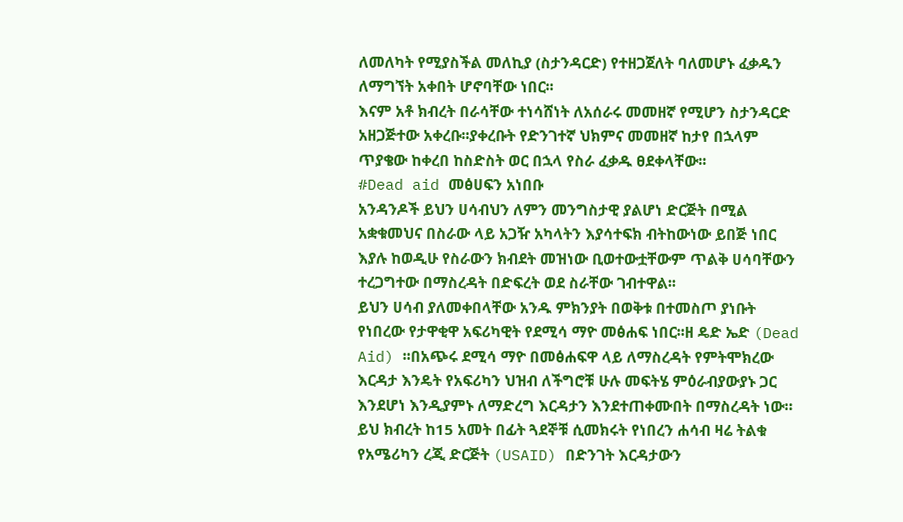ለመለካት የሚያስችል መለኪያ (ስታንዳርድ) የተዘጋጀለት ባለመሆኑ ፈቃዱን ለማግኘት አቀበት ሆኖባቸው ነበር፡፡
እናም አቶ ክብረት በራሳቸው ተነሳሸነት ለአሰራሩ መመዘኛ የሚሆን ስታንዳርድ አዘጋጅተው አቀረቡ፡፡ያቀረቡት የድንገተኛ ህክምና መመዘኛ ከታየ በኋላም ጥያቄው ከቀረበ ከስድስት ወር በኋላ የስራ ፈቃዱ ፀደቀላቸው፡፡
#Dead aid መፅሀፍን አነበቡ
አንዳንዶች ይህን ሀሳብህን ለምን መንግስታዊ ያልሆነ ድርጅት በሚል አቋቁመህና በስራው ላይ አጋዥ አካላትን እያሳተፍክ ብትከውነው ይበጅ ነበር እያሉ ከወዲሁ የስራውን ክብደት መዝነው ቢወተውቷቸውም ጥልቅ ሀሳባቸውን ተረጋግተው በማስረዳት በድፍረት ወደ ስራቸው ገብተዋል፡፡
ይህን ሀሳብ ያለመቀበላቸው አንዱ ምክንያት በወቅቱ በተመስጦ ያነቡት የነበረው የታዋቂዋ አፍሪካዊት የደሚሳ ማዮ መፅሐፍ ነበር፡፡ዘ ዴድ ኤድ (Dead Aid) ፡፡በአጭሩ ደሚሳ ማዮ በመፅሐፍዋ ላይ ለማስረዳት የምትሞክረው እርዳታ እንዴት የአፍሪካን ህዝብ ለችግሮቹ ሁሉ መፍትሄ ምዕራብያውያኑ ጋር እንደሆነ እንዲያምኑ ለማድረግ እርዳታን እንደተጠቀሙበት በማስረዳት ነው።
ይህ ክብረት ከ15 አመት በፊት ጓደኞቹ ሲመክሩት የነበረን ሐሳብ ዛሬ ትልቁ የአሜሪካን ረጂ ድርጅት (USAID) በድንገት እርዳታውን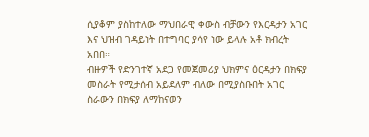ሲያቆም ያስከተለው ማህበራዊ ቀውስ ብቻውን የእርዳታን አገር እና ህዝብ ገዳይነት በተግባር ያሳየ ነው ይላሉ አቶ ክብረት አበበ።
ብዙዎች የድንገተኛ አደጋ የመጀመሪያ ህክምና ዕርዳታን በክፍያ መስራት የሚታሰብ አይደለም ብለው በሚያስቡበት አገር ስራውን በክፍያ ለማከናወን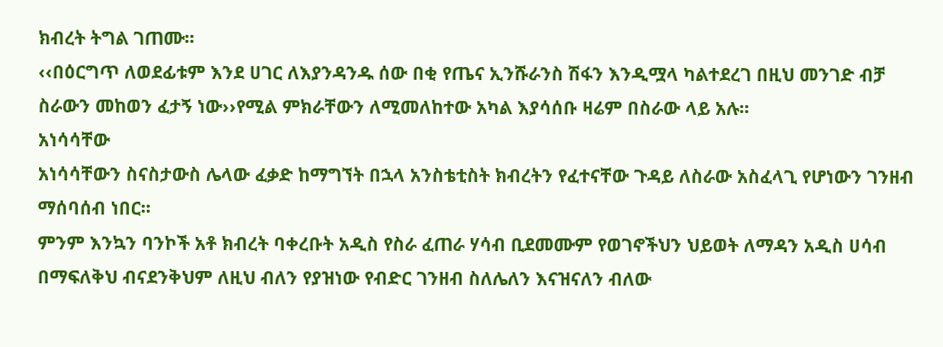ክብረት ትግል ገጠሙ፡፡
‹‹በዕርግጥ ለወደፊቱም እንደ ሀገር ለእያንዳንዱ ሰው በቂ የጤና ኢንሹራንስ ሽፋን እንዲሟላ ካልተደረገ በዚህ መንገድ ብቻ ስራውን መከወን ፈታኝ ነው››የሚል ምክራቸውን ለሚመለከተው አካል እያሳሰቡ ዛሬም በስራው ላይ አሉ፡፡
አነሳሳቸው
አነሳሳቸውን ስናስታውስ ሌላው ፈቃድ ከማግኘት በኋላ አንስቴቲስት ክብረትን የፈተናቸው ጉዳይ ለስራው አስፈላጊ የሆነውን ገንዘብ ማሰባሰብ ነበር፡፡
ምንም እንኳን ባንኮች አቶ ክብረት ባቀረቡት አዲስ የስራ ፈጠራ ሃሳብ ቢደመሙም የወገኖችህን ህይወት ለማዳን አዲስ ሀሳብ በማፍለቅህ ብናደንቅህም ለዚህ ብለን የያዝነው የብድር ገንዘብ ስለሌለን እናዝናለን ብለው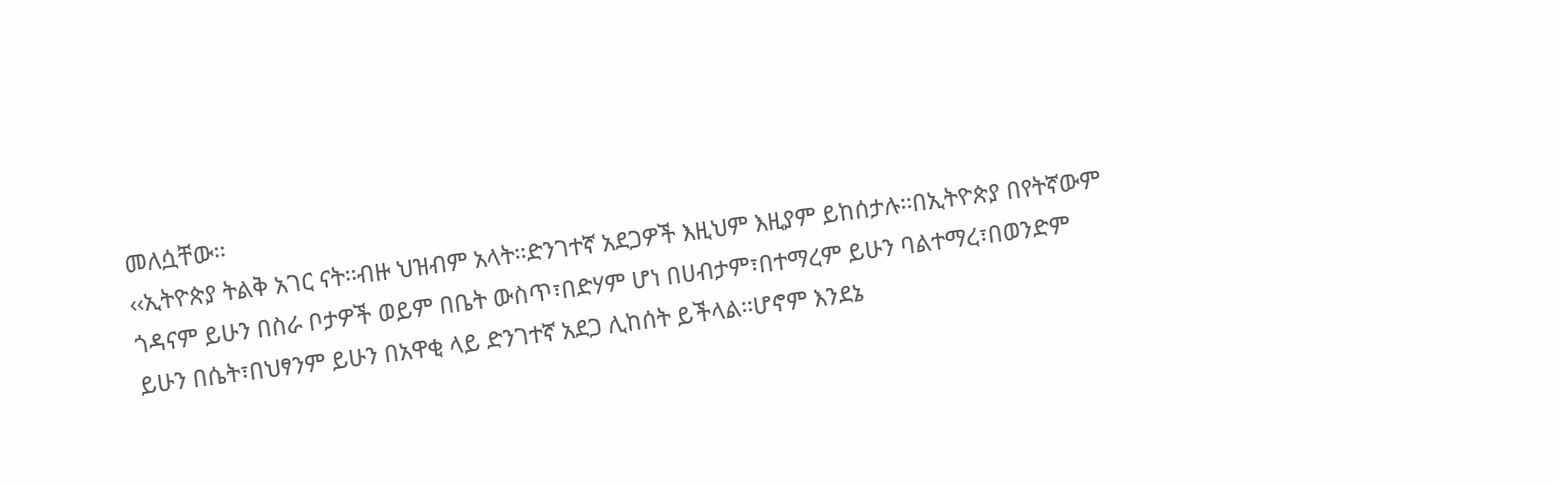መለሷቸው፡፡
‹‹ኢትዮጵያ ትልቅ አገር ናት፡፡ብዙ ህዝብም አላት፡፡ድንገተኛ አደጋዎች እዚህም እዚያም ይከሰታሉ፡፡በኢትዮጵያ በየትኛውም ጎዳናም ይሁን በስራ ቦታዎች ወይም በቤት ውስጥ፣በድሃም ሆነ በሀብታም፣በተማረም ይሁን ባልተማረ፣በወንድም ይሁን በሴት፣በህፃንም ይሁን በአዋቂ ላይ ድንገተኛ አደጋ ሊከሰት ይችላል፡፡ሆኖም እንደኔ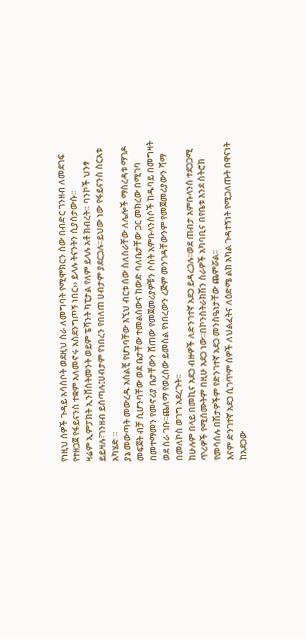የነዚህ ሰዎች ጉዳይ አሳስቦት ወደዚህ ስራ ለመግባት የሚሞክርን ሰው በብድር ገንዘብ ለመደገፍ የተዘጋጀ የፋይናንስ ተቋም አለመኖሩ አስደንግጦኝ ነበር›› ይላሉ ትናንትን ሲያስታውሱ፡፡
ዛሬም ኢምፓክት ኢንቨስትመንት ወይም ፔሻንት ካፒታል የለም ይላሉ አቶ ክብረት። ባንኮች ህንፃ ይይዛሉ፣ገንዘብ ይሰጣሉ፤ሀብታም የነበረን የበለጠ ሀብታም ያደርጋሉ፡፡ይህው ነው የፋይናንስ ስርአቱ አካሄድ ።
ያኔ መውጣት መውረዱ አሰልቺ የሆነባቸው እኚህ ብርቱ ሰው ስለስራቸው ለሌሎች ማስረዳቱ ማገዶ መፍጀት ብቻ ሲሆንባቸው ወደ ቤታቸው ተመልሰውና ከውድ ባለቤታቸው ጋር መክረው በሚገባ በመተማመን የመኖሪያ ቤታቸውን ሸጠው የመጀመሪያዎቹን ሶስት አምቡላንስሶች ከዱባይ በመግዛት ወደ ስራ ገቡ፡፡ጨለማ የወረሰው ይመስል የነበረውን ረጅም መንገዳቸውንም የመጀመሪያውን ሻማ በመለኮስ ወገግ አደረጉት፡፡
ከሁሉም በላይ በመኪና አደጋ ብዙዎች ለድንገተኛ አደጋ ይዳረጋሉ፡፡ወደ ጠብታ አምቡላንስ ተደጋጋሚ ጥሪዎች የሚሰሙትም በዚሁ አደጋ ነው፡፡በኮንስትራክሽን ስራዎች አካባቢና በየቤቱ እንደ ስትሮክ የመሳሰሉ በሽታዎችም የድንገተኛ አደጋ መንስዔነታቸው ጨምሯል፡፡
እናም ድንገተኛ አደጋ ሲገጥም ሰዎች ለህልፈትና ለዕድሜ ልክ አካል ጉዳተኝነት የሚጋለጡት በዋናነት ከአደጋው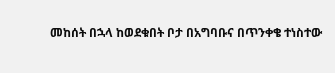መከሰት በኋላ ከወደቁበት ቦታ በአግባቡና በጥንቀቄ ተነስተው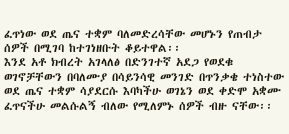ፈጥነው ወደ ጤና ተቋም ባለመድረሳቸው መሆኑን የጠብታ ሰዎች በሚገባ ከተገነዘቡት ቆይተዋል፡፡
እንደ አቶ ክብረት አገላለፅ በድንገተኛ አደጋ የወደቁ ወገኖቻቸውን በባለሙያ በሳይንሳዊ መንገድ በጥንቃቄ ተነስተው ወደ ጤና ተቋም ሳያደርሱ እባካችሁ ወገኔን ወደ ቀድሞ አቋሙ ፈጥናችሁ መልሱልኝ ብለው የሚለምኑ ሰዎች ብዙ ናቸው፡፡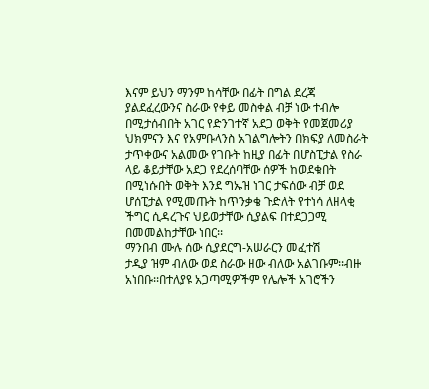እናም ይህን ማንም ከሳቸው በፊት በግል ደረጃ ያልደፈረውንና ስራው የቀይ መስቀል ብቻ ነው ተብሎ በሚታሰብበት አገር የድንገተኛ አደጋ ወቅት የመጀመሪያ ህክምናን እና የአምቡላንስ አገልግሎትን በክፍያ ለመስራት ታጥቀውና አልመው የገቡት ከዚያ በፊት በሆስፒታል የስራ ላይ ቆይታቸው አደጋ የደረሰባቸው ሰዎች ከወደቁበት በሚነሱበት ወቅት እንደ ግኡዝ ነገር ታፍሰው ብቻ ወደ ሆሰፒታል የሚመጡት ከጥንቃቄ ጉድለት የተነሳ ለዘላቂ ችግር ሲዳረጉና ህይወታቸው ሲያልፍ በተደጋጋሚ በመመልከታቸው ነበር፡፡
ማንበብ ሙሉ ሰው ሲያደርግ-አሠራርን መፈተሽ
ታዲያ ዝም ብለው ወደ ስራው ዘው ብለው አልገቡም፡፡ብዙ አነበቡ፡፡በተለያዩ አጋጣሚዎችም የሌሎች አገሮችን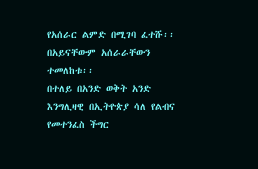የአሰራር ልምድ በሚገባ ፈተሹ፡፡በአይናቸውም አሰራራቸውን ተመለከቱ፡፡
በተለይ በአንድ ወቅት አንድ እንግሊዛዊ በኢትዮጵያ ሳለ የልብና የመተንፈስ ችግር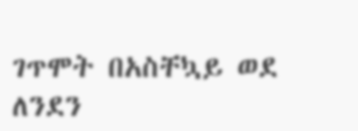ገጥሞት በአስቸኳይ ወደ ለንደን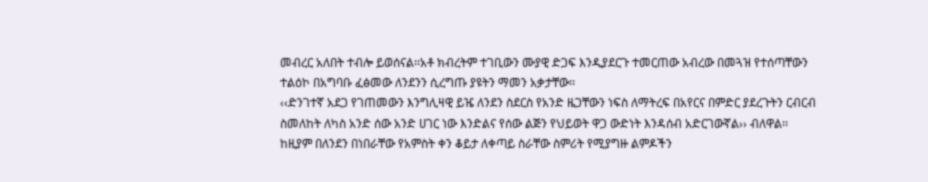መብረር አለበት ተብሎ ይወሰናል፡፡አቶ ክብረትም ተገቢውን ሙያዊ ድጋፍ እንዲያደርጉ ተመርጠው አብረው በመጓዝ የተሰጣቸውን ተልዕኮ በአግባቡ ፈፅመው ለንደንን ሲረግጡ ያዩትን ማመን አቃታቸው፡፡
‹‹ድንገተኛ አደጋ የገጠመውን እንግሊዛዊ ይዤ ለንደን ስደርስ የአንድ ዜጋቸውን ነፍስ ለማትረፍ በአየርና በምድር ያደረጉትን ርብርብ ስመለከት ለካስ አንድ ሰው አንድ ሀገር ነው እንድልና የሰው ልጅን የህይወት ዋጋ ውድነት እንዳሰብ አድርገውኛል›› ብለዋል፡፡
ከዚያም በለንደን በነበራቸው የአምስት ቀን ቆይታ ለቀጣይ ስራቸው ስምሪት የሚያግዙ ልምዶችን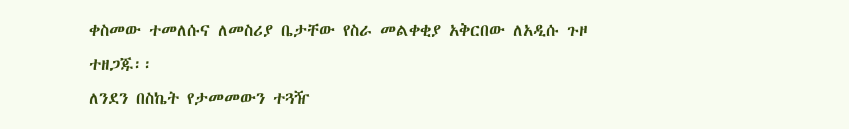ቀስመው ተመለሱና ለመስሪያ ቤታቸው የስራ መልቀቂያ አቅርበው ለአዲሱ ጉዞ ተዘጋጁ፡፡
ለንደን በስኬት የታመመውን ተጓዥ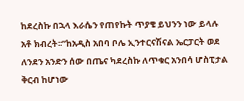ከደረስኩ በኋላ እራሴን የጠየኩት ጥያቄ ይህንን ነው ይላሉ አቶ ክብረት፡፡”ከአዲስ አበባ ቦሌ ኢንተርናሽናል ኤርፓርት ወደ ለንደን አንድን ሰው በጤና ካደረስኩ ለጥቁር አንበሳ ሆስፒታል ቅርብ ከሆነው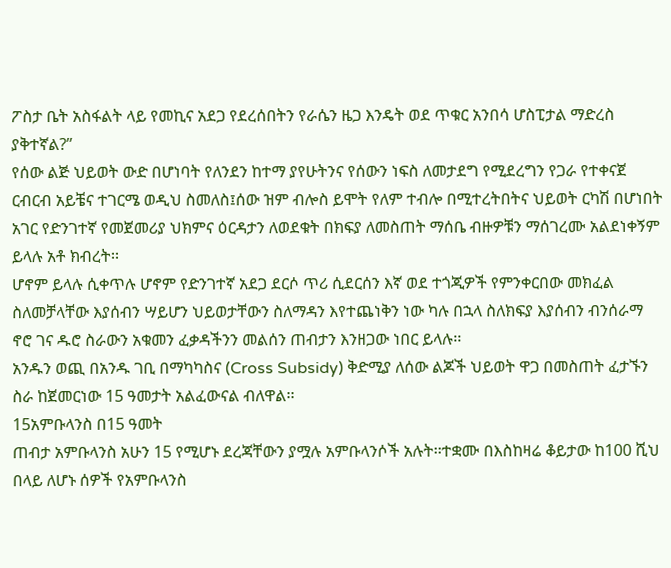ፖስታ ቤት አስፋልት ላይ የመኪና አደጋ የደረሰበትን የራሴን ዜጋ እንዴት ወደ ጥቁር አንበሳ ሆስፒታል ማድረስ ያቅተኛል?”
የሰው ልጅ ህይወት ውድ በሆነባት የለንደን ከተማ ያየሁትንና የሰውን ነፍስ ለመታደግ የሚደረግን የጋራ የተቀናጀ ርብርብ አይቼና ተገርሜ ወዲህ ስመለስ፤ሰው ዝም ብሎስ ይሞት የለም ተብሎ በሚተረትበትና ህይወት ርካሽ በሆነበት አገር የድንገተኛ የመጀመሪያ ህክምና ዕርዳታን ለወደቁት በክፍያ ለመስጠት ማሰቤ ብዙዎቹን ማሰገረሙ አልደነቀኝም ይላሉ አቶ ክብረት፡፡
ሆኖም ይላሉ ሲቀጥሉ ሆኖም የድንገተኛ አደጋ ደርሶ ጥሪ ሲደርሰን እኛ ወደ ተጎጂዎች የምንቀርበው መክፈል ስለመቻላቸው እያሰብን ሣይሆን ህይወታቸውን ስለማዳን እየተጨነቅን ነው ካሉ በኋላ ስለክፍያ እያሰብን ብንሰራማ ኖሮ ገና ዱሮ ስራውን አቁመን ፈቃዳችንን መልሰን ጠብታን እንዘጋው ነበር ይላሉ፡፡
አንዱን ወጪ በአንዱ ገቢ በማካካስና (Cross Subsidy) ቅድሚያ ለሰው ልጆች ህይወት ዋጋ በመስጠት ፈታኙን ስራ ከጀመርነው 15 ዓመታት አልፈውናል ብለዋል፡፡
15አምቡላንስ በ15 ዓመት
ጠብታ አምቡላንስ አሁን 15 የሚሆኑ ደረጃቸውን ያሟሉ አምቡላንሶች አሉት፡፡ተቋሙ በእስከዛሬ ቆይታው ከ100 ሺህ በላይ ለሆኑ ሰዎች የአምቡላንስ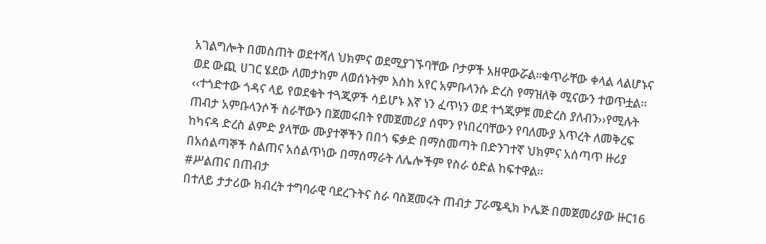አገልግሎት በመስጠት ወደተሻለ ህክምና ወደሚያገኙባቸው ቦታዎች አዘዋውሯል፡፡ቁጥራቸው ቀላል ላልሆኑና ወደ ውጪ ሀገር ሄደው ለመታከም ለወሰኑትም እስከ አየር አምቡላንሱ ድረስ የማዝለቅ ሚናውን ተወጥቷል፡፡
‹‹ተጎድተው ጎዳና ላይ የወደቁት ተጓጂዎች ሳይሆኑ እኛ ነን ፈጥነን ወደ ተጎጂዎቹ መድረስ ያለብን››የሚሉት ጠብታ አምቡላንሶች ስራቸውን በጀመሩበት የመጀመሪያ ሰሞን የነበረባቸውን የባለሙያ እጥረት ለመቅረፍ ከካናዳ ድረስ ልምድ ያላቸው ሙያተኞችን በበጎ ፍቃድ በማስመጣት በድንገተኛ ህክምና አሰጣጥ ዙሪያ በአሰልጣኞች ስልጠና አሰልጥነው በማሰማራት ለሌሎችም የስራ ዕድል ከፍተዋል፡፡
#ሥልጠና በጠብታ
በተለይ ታታሪው ክብረት ተግባራዊ ባደረጉትና ስራ ባስጀመሩት ጠብታ ፓራሜዲክ ኮሌጅ በመጀመሪያው ዙር16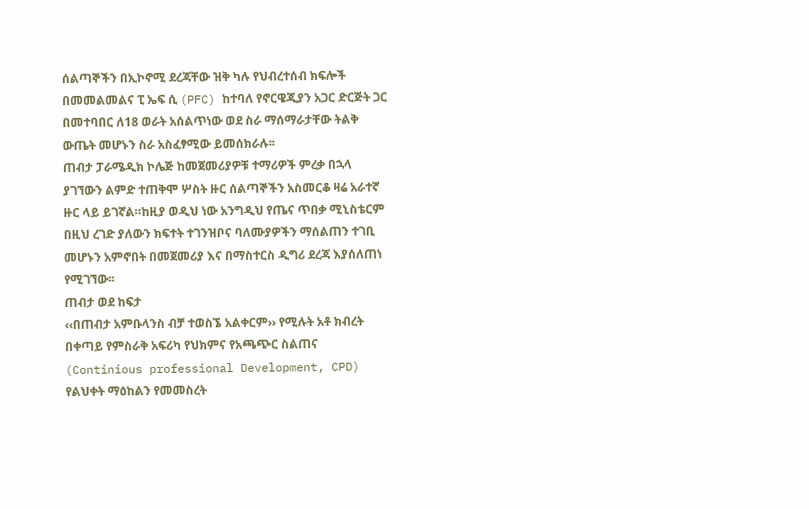ሰልጣኞችን በኢኮኖሚ ደረጃቸው ዝቅ ካሉ የህብረተሰብ ክፍሎች በመመልመልና ፒ ኤፍ ሲ (PFC) ከተባለ የኖርዌጂያን አጋር ድርጅት ጋር በመተባበር ለ18 ወራት አሰልጥነው ወደ ስራ ማሰማራታቸው ትልቅ ውጤት መሆኑን ስራ አስፈፃሚው ይመሰክራሉ፡፡
ጠብታ ፓራሜዲክ ኮሌጅ ከመጀመሪያዎቹ ተማሪዎች ምረቃ በኋላ ያገኘውን ልምድ ተጠቅሞ ሦስት ዙር ሰልጣኞችን አስመርቆ ዛሬ አራተኛ ዙር ላይ ይገኛል።ከዚያ ወዲህ ነው አንግዲህ የጤና ጥበቃ ሚኒስቴርም በዚህ ረገድ ያለውን ክፍተት ተገንዝቦና ባለሙያዎችን ማሰልጠን ተገቢ መሆኑን አምኖበት በመጀመሪያ እና በማስተርስ ዲግሪ ደረጃ እያሰለጠነ የሚገኘው፡፡
ጠብታ ወደ ከፍታ
‹‹በጠብታ አምቡላንስ ብቻ ተወስኜ አልቀርም›› የሚሉት አቶ ክብረት በቀጣይ የምስራቅ አፍሪካ የህክምና የአጫጭር ስልጠና (Continious professional Development, CPD) የልህቀት ማዕከልን የመመስረት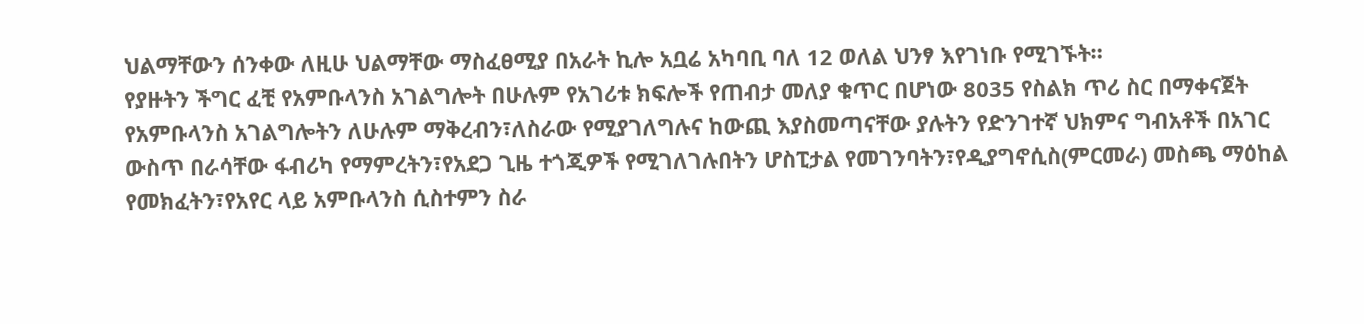ህልማቸውን ሰንቀው ለዚሁ ህልማቸው ማስፈፀሚያ በአራት ኪሎ አቧሬ አካባቢ ባለ 12 ወለል ህንፃ እየገነቡ የሚገኙት።
የያዙትን ችግር ፈቺ የአምቡላንስ አገልግሎት በሁሉም የአገሪቱ ክፍሎች የጠብታ መለያ ቁጥር በሆነው 8035 የስልክ ጥሪ ስር በማቀናጀት የአምቡላንስ አገልግሎትን ለሁሉም ማቅረብን፣ለስራው የሚያገለግሉና ከውጪ እያስመጣናቸው ያሉትን የድንገተኛ ህክምና ግብአቶች በአገር ውስጥ በራሳቸው ፋብሪካ የማምረትን፣የአደጋ ጊዜ ተጎጂዎች የሚገለገሉበትን ሆስፒታል የመገንባትን፣የዲያግኖሲስ(ምርመራ) መስጫ ማዕከል የመክፈትን፣የአየር ላይ አምቡላንስ ሲስተምን ስራ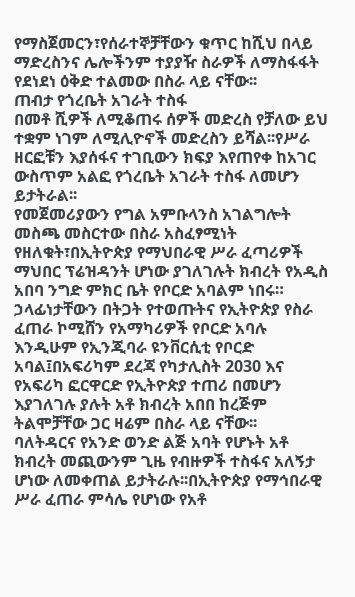የማስጀመርን፣የሰራተኞቻቸውን ቁጥር ከሺህ በላይ ማድረስንና ሌሎችንም ተያያዥ ስራዎች ለማስፋፋት የደነደነ ዕቅድ ተልመው በስራ ላይ ናቸው፡፡
ጠብታ የጎረቤት አገራት ተስፋ
በመቶ ሺዎች ለሚቆጠሩ ሰዎች መድረስ የቻለው ይህ ተቋም ነገም ለሚሊዮኖች መድረስን ይሻል፡፡የሥራ ዘርፎቹን እያሰፋና ተገቢውን ክፍያ እየጠየቀ ከአገር ውስጥም አልፎ የጎረቤት አገራት ተስፋ ለመሆን ይታትራል፡፡
የመጀመሪያውን የግል አምቡላንስ አገልግሎት መስጫ መስርተው በስራ አስፈፃሚነት የዘለቁት፣በኢትዮጵያ የማህበራዊ ሥራ ፈጣሪዎች ማህበር ፕሬዝዳንት ሆነው ያገለገሉት ክብረት የአዲስ አበባ ንግድ ምክር ቤት የቦርድ አባልም ነበሩ።
ኃላፊነታቸውን በትጋት የተወጡትና የኢትዮጵያ የስራ ፈጠራ ኮሚሸን የአማካሪዎች የቦርድ አባሉ እንዲሁም የኢንጂባራ ዩንቨርሲቲ የቦርድ አባል፤በአፍሪካም ደረጃ የካታሊስት 2030 እና የአፍሪካ ፎርዋርድ የኢትዮጵያ ተጠሪ በመሆን እያገለገሉ ያሉት አቶ ክብረት አበበ ከረጅም ትልሞቻቸው ጋር ዛሬም በስራ ላይ ናቸው፡፡
ባለትዳርና የአንድ ወንድ ልጅ አባት የሆኑት አቶ ክብረት መጪውንም ጊዜ የብዙዎች ተስፋና አለኝታ ሆነው ለመቀጠል ይታትራሉ፡፡በኢትዮጵያ የማኅበራዊ ሥራ ፈጠራ ምሳሌ የሆነው የአቶ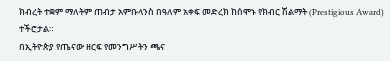ክብረት ተቋም ማለትም ጠብታ አምቡላንስ በዓለም አቀፍ መድረክ ከሰሞኑ የክብር ሽልማት (Prestigious Award) ተችሮታል።
በኢትዮጵያ የጤናው ዘርፍ የመንግሥትን ጫና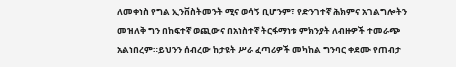ለመቀነስ የግል ኢንቨስትመንት ሚና ወሳኝ ቢሆንም፣ የድንገተኛ ሕክምና አገልግሎትን መዝለቅ ግን በከፍተኛ ወጪውና በአነስተኛ ትርፋማነቱ ምክንያት ለብዙዎች ተመራጭ አልነበረም።ይህንን ሰብረው ከታዩት ሥራ ፈጣሪዎች መካከል ግንባር ቀደሙ የጠብታ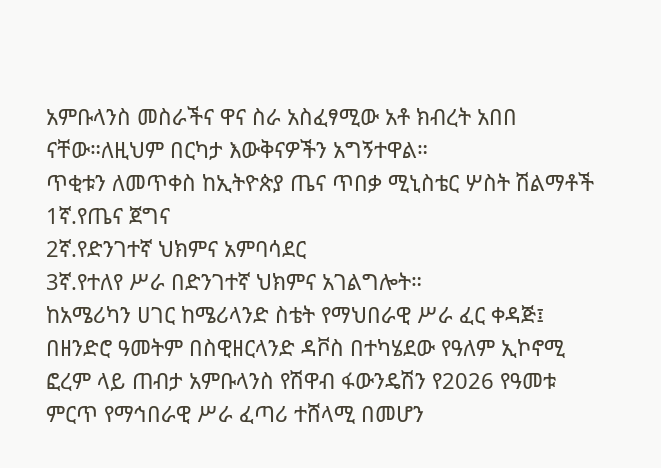አምቡላንስ መስራችና ዋና ስራ አስፈፃሚው አቶ ክብረት አበበ ናቸው።ለዚህም በርካታ እውቅናዎችን አግኝተዋል።
ጥቂቱን ለመጥቀስ ከኢትዮጵያ ጤና ጥበቃ ሚኒስቴር ሦስት ሽልማቶች
1ኛ.የጤና ጀግና
2ኛ.የድንገተኛ ህክምና አምባሳደር
3ኛ.የተለየ ሥራ በድንገተኛ ህክምና አገልግሎት።
ከአሜሪካን ሀገር ከሜሪላንድ ስቴት የማህበራዊ ሥራ ፈር ቀዳጅ፤
በዘንድሮ ዓመትም በስዊዘርላንድ ዳቮስ በተካሄደው የዓለም ኢኮኖሚ ፎረም ላይ ጠብታ አምቡላንስ የሽዋብ ፋውንዴሽን የ2026 የዓመቱ ምርጥ የማኅበራዊ ሥራ ፈጣሪ ተሸላሚ በመሆን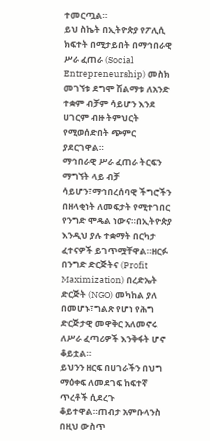ተመርጧል።
ይህ ስኬት በኢትዮጵያ የፖሊሲ ክፍተት በሚታይበት በማኅበራዊ ሥራ ፈጠራ (Social Entrepreneurship) መስክ መገኘቱ ደግሞ ሽልማቱ ለአንድ ተቋም ብቻም ሳይሆን እንደ ሀገርም ብዙ ትምህርት የሚወሰድበት ጭምር ያደርገዋል።
ማኅበራዊ ሥራ ፈጠራ ትርፍን ማግኘት ላይ ብቻ ሳይሆን፣ማኅበረሰባዊ ችግሮችን በዘላቂነት ለመፍታት የሚተገበር የንግድ ሞዴል ነውና።በኢትዮጵያ እንዲህ ያሉ ተቋማት በርካታ ፈተናዎች ይገጥሟቸዋል።ዘርፉ በንግድ ድርጅትና (Profit Maximization) በረድኤት ድርጅት (NGO) መካከል ያለ በመሆኑ፣ግልጽ የሆነ የሕግ ድርጅታዊ መዋቅር አለመኖሩ ለሥራ ፈጣሪዎች እንቅፋት ሆኖ ቆይቷል።
ይህንን ዘርፍ በሀገራችን በህግ ማዕቀፍ ለመደገፍ ከፍተኛ ጥረቶች ሲደረጉ ቆይተዋል።ጠብታ አምቡላንስ በዚህ ውስጥ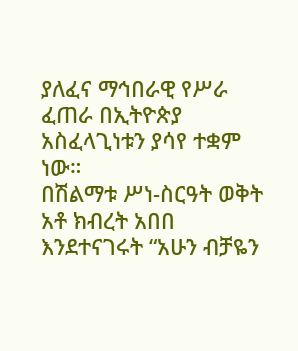ያለፈና ማኅበራዊ የሥራ ፈጠራ በኢትዮጵያ አስፈላጊነቱን ያሳየ ተቋም ነው።
በሽልማቱ ሥነ-ስርዓት ወቅት አቶ ክብረት አበበ እንደተናገሩት “አሁን ብቻዬን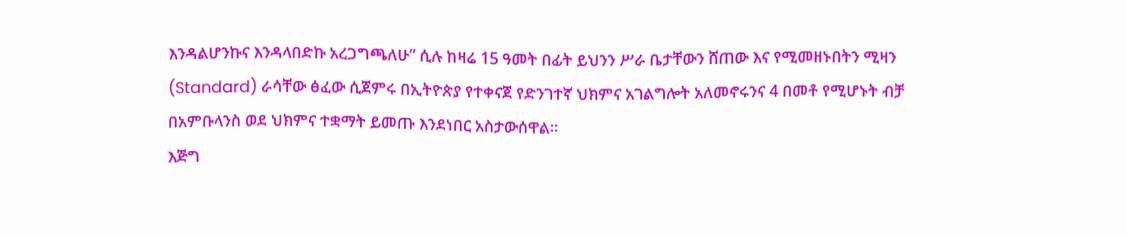እንዳልሆንኩና እንዳላበድኩ አረጋግጫለሁ” ሲሉ ከዛሬ 15 ዓመት በፊት ይህንን ሥራ ቤታቸውን ሸጠው እና የሚመዘኑበትን ሚዛን (Standard) ራሳቸው ፅፈው ሲጀምሩ በኢትዮጵያ የተቀናጀ የድንገተኛ ህክምና አገልግሎት አለመኖሩንና 4 በመቶ የሚሆኑት ብቻ በአምቡላንስ ወደ ህክምና ተቋማት ይመጡ እንደነበር አስታውሰዋል።
እጅግ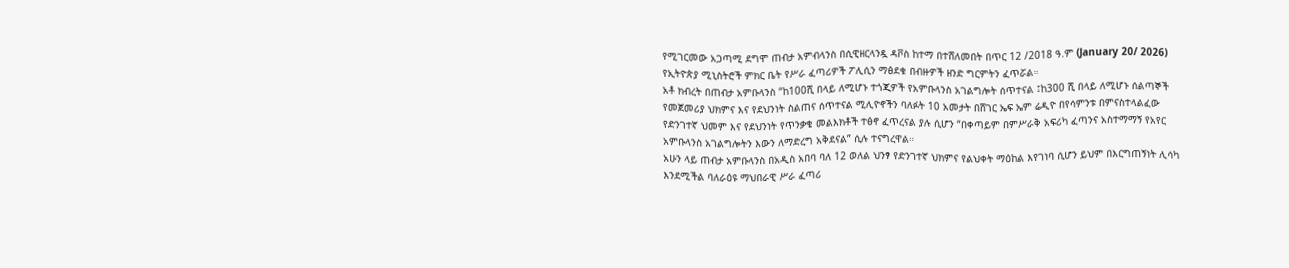የሚገርመው አጋጣሚ ደግሞ ጠብታ አምብላንስ በሲዊዘርላንዷ ዳቮስ ከተማ በተሸለመበት በጥር 12 /2018 ዓ.ም (January 20/ 2026) የኢትዮጵያ ሚኒስትሮች ምክር ቤት የሥራ ፈጣሪዎች ፖሊሲን ማፅደቁ በብዙዎች ዘንድ ግርምትን ፈጥሯል።
አቶ ክብረት በጠብታ አምቡላንስ “ከ100ሺ በላይ ለሚሆኑ ተጎጂዎች የአምቡላንስ አገልግሎት ሰጥተናል ፤ከ300 ሺ በላይ ለሚሆኑ ሰልጣኞች የመጀመሪያ ህክምና እና የደህንነት ስልጠና ሰጥተናል ሚሊዮኖችን ባለፉት 10 አመታት በሸገር ኤፍ ኤም ሬዲዮ በየሳምንቱ በምናስተላልፈው የድንገተኛ ህመም እና የደህንነት የጥንቃቄ መልእክቶች ተፅኖ ፈጥረናል ያሉ ሲሆን “በቀጣይም በምሥራቅ አፍሪካ ፈጣንና አስተማማኝ የአየር አምቡላንስ አገልግሎትን እውን ለማድረግ አቅደናል” ሲሉ ተናግረዋል።
አሁን ላይ ጠብታ አምቡላንስ በአዲስ አበባ ባለ 12 ወለል ህንፃ የድንገተኛ ህክምና የልህቀት ማዕከል እየገነባ ሲሆን ይህም በእርግጠኝነት ሊሳካ እንደሚችል ባለራዕዩ ማህበራዊ ሥራ ፈጣሪ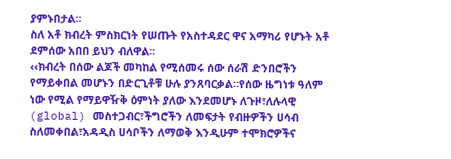ያምኑበታል።
ስለ አቶ ክብረት ምስክርነት የሠጡት የአስተዳደር ዋና አማካሪ የሆኑት አቶ ደምሰው አበበ ይህን ብለዋል፡፡
‹‹ክብረት በሰው ልጆች መካከል የሚሰመሩ ሰው ሰራሽ ድንበሮችን የማይቀበል መሆኑን በድርጊቶቹ ሁሉ ያንጸባርቃል።የሰው ዜግነቱ ዓለም ነው የሚል የማይዋዥቅ ዕምነት ያለው እንደመሆኑ ለጉዞ፣ለሉላዊ (global) መስተጋብር፣ችግሮችን ለመፍታት የብዙዎችን ሀሳብ ስለመቀበል፣አዳዲስ ሀሳቦችን ለማወቅ እንዲሁም ተሞክሮዎችና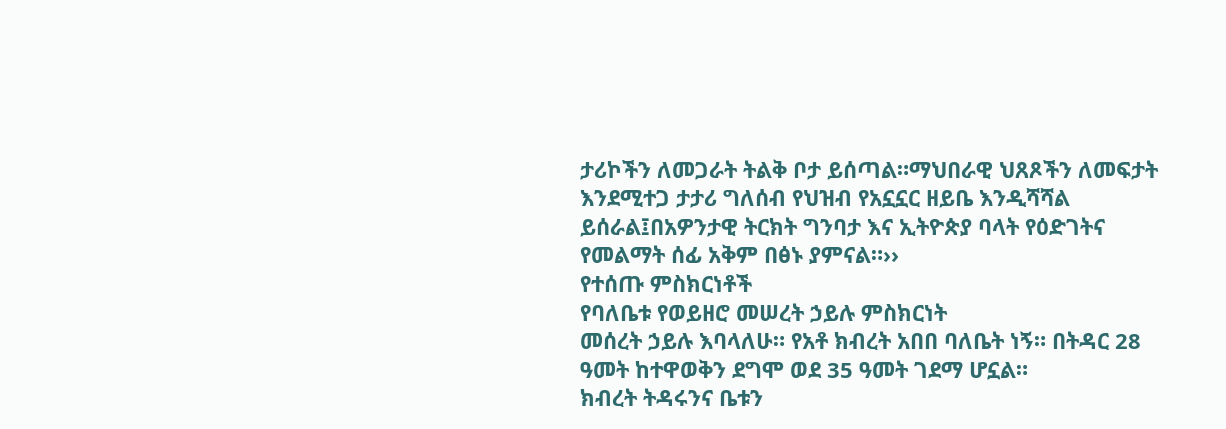ታሪኮችን ለመጋራት ትልቅ ቦታ ይሰጣል።ማህበራዊ ህጸጾችን ለመፍታት እንደሚተጋ ታታሪ ግለሰብ የህዝብ የአኗኗር ዘይቤ እንዲሻሻል ይሰራል፤በአዎንታዊ ትርክት ግንባታ እና ኢትዮጵያ ባላት የዕድገትና የመልማት ሰፊ አቅም በፅኑ ያምናል።››
የተሰጡ ምስክርነቶች
የባለቤቱ የወይዘሮ መሠረት ኃይሉ ምስክርነት
መሰረት ኃይሉ እባላለሁ። የአቶ ክብረት አበበ ባለቤት ነኝ። በትዳር 28 ዓመት ከተዋወቅን ደግሞ ወደ 35 ዓመት ገደማ ሆኗል።
ክብረት ትዳሩንና ቤቱን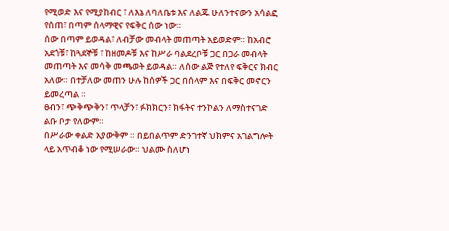የሚወድ እና የሚያከብር ፣ ለእኔ ለባለቤቱ እና ለልጁ ሁለንተናውን አሳልፎ የሰጠ፣ በጣም ሰላማዊና የፍቅር ሰው ነው።
ሰው በጣም ይወዳል፣ ለብቻው መብላት መጠጣት አይወድም። ከአብሮ አደጎቹ፣ ከጓደኞቹ ፣ ከዘመዶቹ እና ከሥራ ባልደረቦቹ ጋር በጋራ መብላት መጠጣት እና መሳቅ መጫወት ይወዳል። ለሰው ልጅ የተለየ ፍቅርና ክብር አለው። በተቻለው መጠን ሁሉ ከሰዎች ጋር በሰላም እና በፍቅር መኖርን ይመረጣል ።
ፀብን፣ ጭቅጭቅን፣ ጥላቻን፣ ፉክክርን፣ ክፋትና ተንኮልን ለማስተናገድ ልቡ ቦታ የለውም።
በሥራው ቀልድ አያውቅም ። በይበልጥም ድንገተኛ ህክምና አገልግሎት ላይ አጥብቆ ነው የሚሠራው። ህልሙ ስለሆነ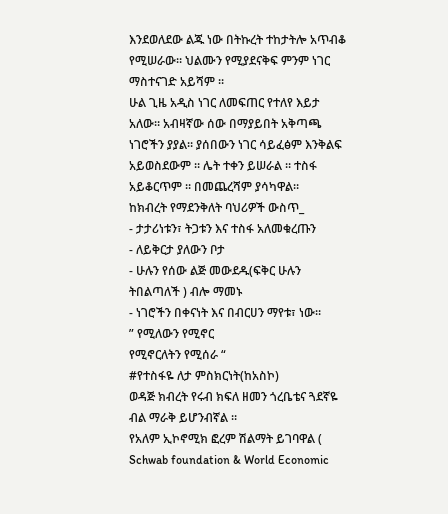እንደወለደው ልጁ ነው በትኩረት ተከታትሎ አጥብቆ የሚሠራው። ህልሙን የሚያደናቅፍ ምንም ነገር ማስተናገድ አይሻም ።
ሁል ጊዜ አዲስ ነገር ለመፍጠር የተለየ እይታ አለው። አብዛኛው ሰው በማያይበት አቅጣጫ ነገሮችን ያያል። ያሰበውን ነገር ሳይፈፅም እንቅልፍ አይወስደውም ። ሌት ተቀን ይሠራል ። ተስፋ አይቆርጥም ። በመጨረሻም ያሳካዋል።
ከክብረት የማደንቅለት ባህሪዎች ውስጥ_
- ታታሪነቱን፣ ትጋቱን እና ተስፋ አለመቁረጡን
- ለይቅርታ ያለውን ቦታ
- ሁሉን የሰው ልጅ መውደዱ(ፍቅር ሁሉን ትበልጣለች ) ብሎ ማመኑ
- ነገሮችን በቀናነት እና በብርሀን ማየቱ፣ ነው።
” የሚለውን የሚኖር
የሚኖርለትን የሚሰራ “
#የተስፋዬ ለታ ምስክርነት(ከአስኮ)
ወዳጅ ክብረት የሩብ ክፍለ ዘመን ጎረቤቴና ጓደኛዬ ብል ማራቅ ይሆንብኛል ።
የአለም ኢኮኖሚክ ፎረም ሽልማት ይገባዋል ( Schwab foundation & World Economic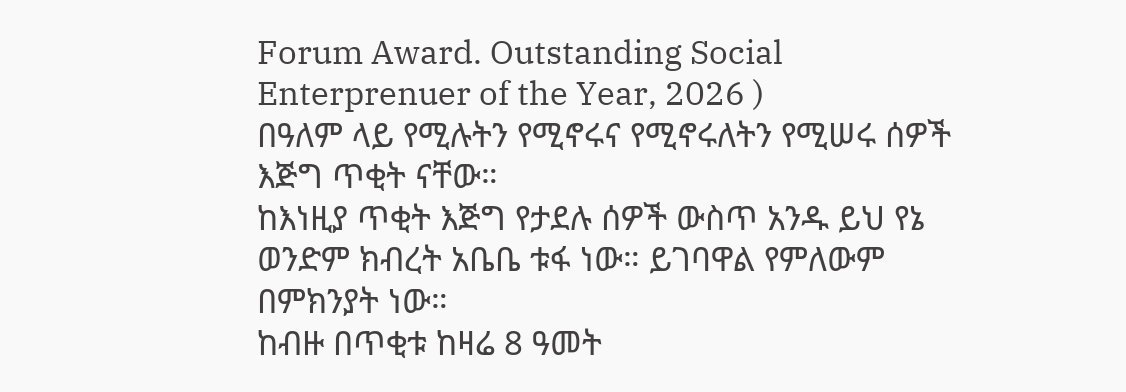Forum Award. Outstanding Social Enterprenuer of the Year, 2026 )
በዓለም ላይ የሚሉትን የሚኖሩና የሚኖሩለትን የሚሠሩ ሰዎች እጅግ ጥቂት ናቸው።
ከእነዚያ ጥቂት እጅግ የታደሉ ሰዎች ውስጥ አንዱ ይህ የኔ ወንድም ክብረት አቤቤ ቱፋ ነው። ይገባዋል የምለውም በምክንያት ነው።
ከብዙ በጥቂቱ ከዛሬ 8 ዓመት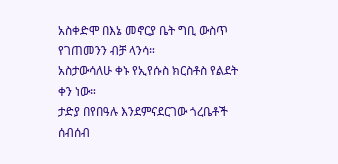አስቀድሞ በእኔ መኖርያ ቤት ግቢ ውስጥ የገጠመንን ብቻ ላንሳ።
አስታውሳለሁ ቀኑ የኢየሱስ ክርስቶስ የልደት ቀን ነው።
ታድያ በየበዓሉ እንደምናደርገው ጎረቤቶች ሰብሰብ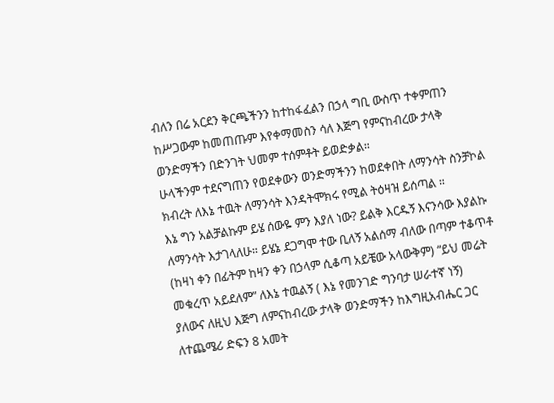ብለን በሬ አርደን ቅርጫችንን ከተከፋፈልን በኃላ ግቢ ውስጥ ተቀምጠን ከሥጋውም ከመጠጡም እየቀማመስን ሳለ እጅግ የምናከብረው ታላቅ ወንድማችን በድንገት ህመም ተሰምቶት ይወድቃል።
ሁላችንም ተደናግጠን የወደቀውን ወንድማችንን ከወደቀበት ለማንሳት ስንቻኮል ክብረት ለእኔ ተዉት ለማንሳት እንዳትሞክሩ የሚል ትዕዛዝ ይሰጣል ።
እኔ ግን አልቻልኩም ይሄ ሰውዬ ምን እያለ ነው? ይልቅ እርዱኝ እናንሳው እያልኩ ለማንሳት እታገላለሁ። ይሄኔ ደጋግሞ ተው ቢለኝ አልሰማ ብለው በጣም ተቆጥቶ (ከዛነ ቀን በፊትም ከዛን ቀን በኃላም ሲቆጣ አይቼው አላውቅም) “ይህ መሬት መቁረጥ አይደለም” ለእኔ ተዉልኝ ( እኔ የመንገድ ግንባታ ሠራተኛ ነኝ)
ያለውና ለዚህ እጅግ ለምናከብረው ታላቅ ወንድማችን ከእግዚአብሔር ጋር ለተጨሜሪ ድፍን 8 አመት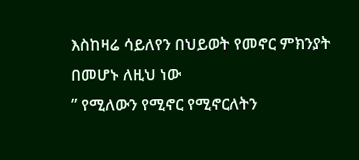እስከዛሬ ሳይለየን በህይወት የመኖር ምክንያት በመሆኑ ለዚህ ነው
” የሚለውን የሚኖር የሚኖርለትን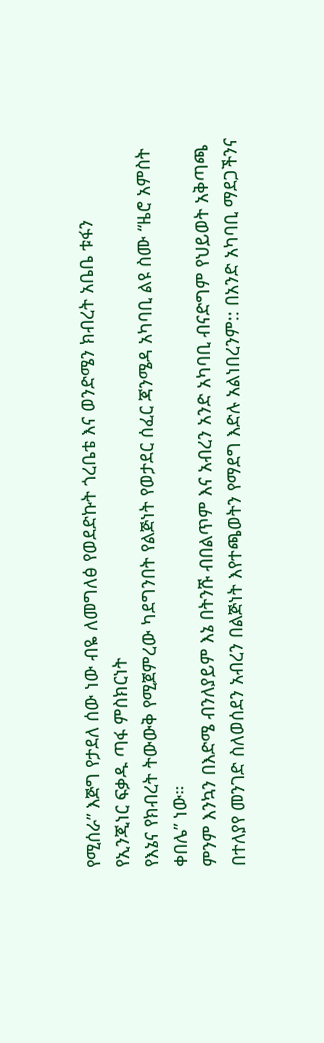የሚሰራ” እጅግ የታደለ ሰው ነው ብዬ ለመግለፅ የወደድኩት ጎረቤቴ እና ወንድሜን ክብረት አቤቤ ቱፋን
የኢንጂነር ፍቃዱ ጣፋ ምስክርነት
የእኔና የክብረት ትውውቅ የሚጀምረው ካደግንበት የልጅነት የወታደር ሰፈር ጃንሜዳ አካባቢ ልዩ ስሙ “ዜሮ አምስት ቀበሌ” ነው።
ምንም እንኳን በእድሜ ብንለያይም እኔ በትንሹ ብበልጥም እና አብረን አንድ አካባቢ ብናድግም የህይወት አቅጣጫ በተለያየ መንገድ ስለወሰደን አብረን በልጅነት እየተጫወትን የማደግ እድሉ አልነበረንም:: በአንድ አካባቢ ማደጋችንና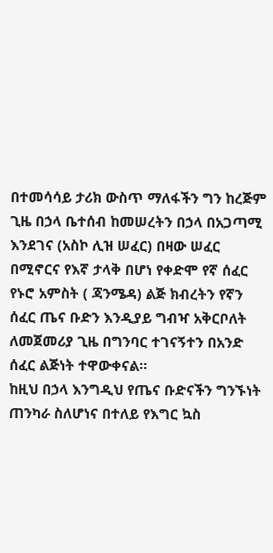በተመሳሳይ ታሪክ ውስጥ ማለፋችን ግን ከረጅም ጊዜ በኃላ ቤተሰብ ከመሠረትን በኃላ በአጋጣሚ እንደገና (አስኮ ሊዝ ሠፈር) በዛው ሠፈር በሚኖርና የእኛ ታላቅ በሆነ የቀድሞ የኛ ሰፈር የኑሮ አምስት ( ጃንሜዳ) ልጅ ክብረትን የኛን ሰፈር ጤና ቡድን እንዲያይ ግብዣ አቅርቦለት ለመጀመሪያ ጊዜ በግንባር ተገናኝተን በአንድ ሰፈር ልጅነት ተዋውቀናል።
ከዚህ በኃላ እንግዲህ የጤና ቡድናችን ግንኙነት ጠንካራ ስለሆነና በተለይ የእግር ኳስ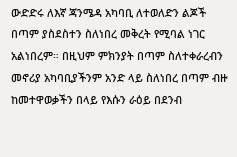ውድድሩ ለእኛ ጃንሜዳ አካባቢ ለተወለድን ልጆች በጣም ያስደስተን ስለነበረ መቅረት የሚባል ነገር አልነበረም። በዚህም ምክንያት በጣም ስለተቀራረብን መኖሪያ አካባቢያችንም አንድ ላይ ስለነበረ በጣም ብዙ ከመተዋወቃችን በላይ የእሱን ራዕይ በደንብ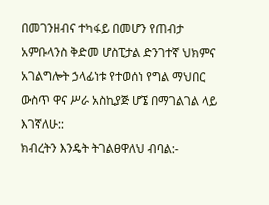በመገንዘብና ተካፋይ በመሆን የጠብታ አምቡላንስ ቅድመ ሆስፒታል ድንገተኛ ህክምና አገልግሎት ኃላፊነቱ የተወሰነ የግል ማህበር ውስጥ ዋና ሥራ አስኪያጅ ሆኜ በማገልገል ላይ እገኛለሁ::
ክብረትን እንዴት ትገልፀዋለህ ብባል:-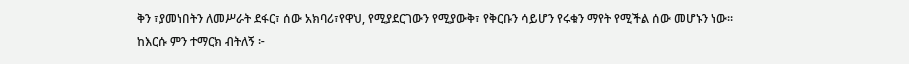ቅን ፣ያመነበትን ለመሥራት ደፋር፣ ሰው አክባሪ፣የዋህ, የሚያደርገውን የሚያውቅ፣ የቅርቡን ሳይሆን የሩቁን ማየት የሚችል ሰው መሆኑን ነው።
ከእርሱ ምን ተማርክ ብትለኝ ፦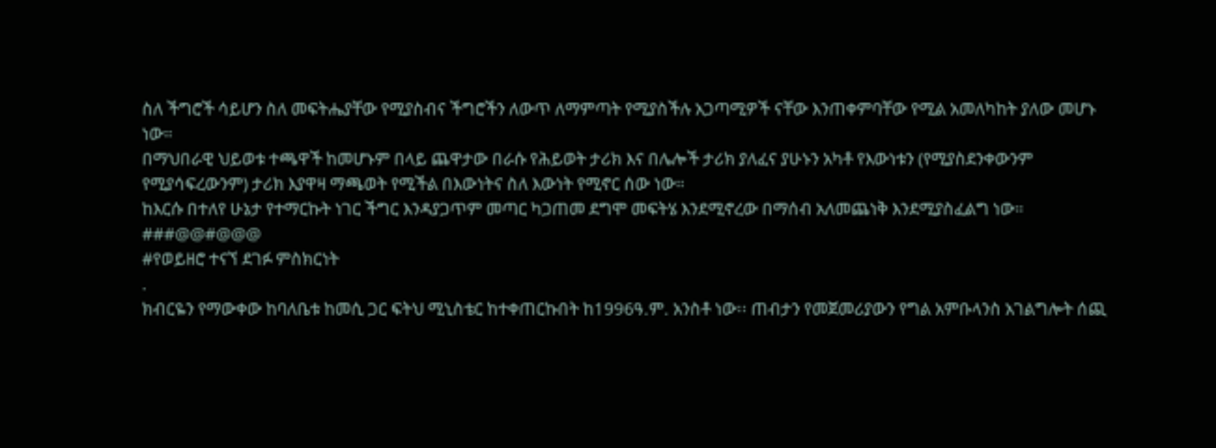ስለ ችግሮች ሳይሆን ስለ መፍትሔያቸው የሚያስብና ችግሮችን ለውጥ ለማምጣት የሚያስችሉ አጋጣሚዎች ናቸው እንጠቀምባቸው የሚል አመለካከት ያለው መሆኑ ነው።
በማህበራዊ ህይወቱ ተጫዋች ከመሆኑም በላይ ጨዋታው በራሱ የሕይወት ታሪክ እና በሌሎች ታሪክ ያለፈና ያሁኑን አካቶ የእውነቱን (የሚያስደንቀውንም የሚያሳፍረውንም) ታሪክ እያዋዛ ማጫወት የሚችል በእውነትና ስለ እውነት የሚኖር ሰው ነው።
ከእርሱ በተለየ ሁኔታ የተማርኩት ነገር ችግር እንዳያጋጥም መጣር ካጋጠመ ደግሞ መፍትሄ እንደሚኖረው በማሰብ አለመጨነቅ እንደሚያስፈልግ ነው።
###@@#@@@
#የወይዘሮ ተናኘ ደገፉ ምስክርነት
.
ክብርዬን የማውቀው ከባለቤቱ ከመሲ ጋር ፍትህ ሚኒስቴር ከተቀጠርኩበት ከ1996ዓ.ም. አንስቶ ነው፡፡ ጠብታን የመጀመሪያውን የግል አምቡላንስ አገልግሎት ሰጪ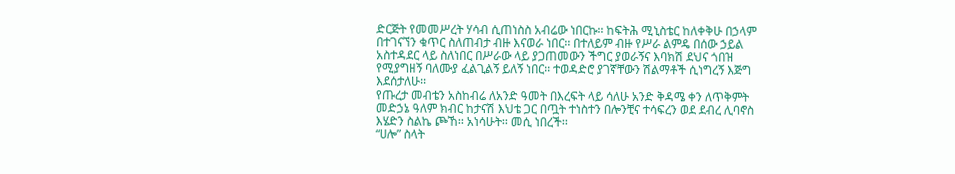ድርጅት የመመሥረት ሃሳብ ሲጠነስስ አብሬው ነበርኩ፡፡ ከፍትሕ ሚኒስቴር ከለቀቅሁ በኃላም በተገናኘን ቁጥር ስለጠብታ ብዙ እናወራ ነበር፡፡ በተለይም ብዙ የሥራ ልምዴ በሰው ኃይል አስተዳደር ላይ ስለነበር በሥራው ላይ ያጋጠመውን ችግር ያወራኝና እባክሽ ደህና ጎበዝ የሚያግዘኝ ባለሙያ ፈልጊልኝ ይለኝ ነበር፡፡ ተወዳድሮ ያገኛቸውን ሽልማቶች ሲነግረኝ እጅግ እደሰታለሁ፡፡
የጡረታ መብቴን አስከብሬ ለአንድ ዓመት በእረፍት ላይ ሳለሁ አንድ ቅዳሜ ቀን ለጥቅምት መድኃኔ ዓለም ክብር ከታናሽ እህቴ ጋር በጧት ተነስተን በሎንቺና ተሳፍረን ወደ ደብረ ሊባኖስ እሄድን ስልኬ ጮኸ፡፡ አነሳሁት፡፡ መሲ ነበረች፡፡
“ሀሎ” ስላት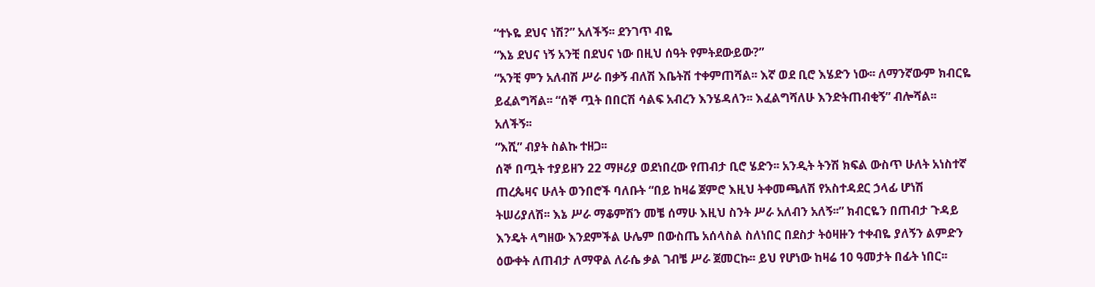“ተኑዬ ደህና ነሽ?” አለችኝ፡፡ ደንገጥ ብዬ
“እኔ ደህና ነኝ አንቺ በደህና ነው በዚህ ሰዓት የምትደውይው?”
“አንቺ ምን አለብሽ ሥራ በቃኝ ብለሽ እቤትሽ ተቀምጠሻል፡፡ እኛ ወደ ቢሮ እሄድን ነው፡፡ ለማንኛውም ክብርዬ ይፈልግሻል፡፡ “ሰኞ ጧት በበርሽ ሳልፍ አብረን እንሄዳለን፡፡ እፈልግሻለሁ እንድትጠብቂኝ” ብሎሻል፡፡ አለችኝ፡፡
“እሺ” ብያት ስልኩ ተዘጋ፡፡
ሰኞ በጧት ተያይዘን 22 ማዞሪያ ወደነበረው የጠብታ ቢሮ ሄድን፡፡ አንዲት ትንሽ ክፍል ውስጥ ሁለት አነስተኛ ጠረጴዛና ሁለት ወንበሮች ባለቡት “በይ ከዛሬ ጀምሮ እዚህ ትቀመጫለሽ የአስተዳደር ኃላፊ ሆነሽ ትሠሪያለሽ፡፡ እኔ ሥራ ማቆምሽን መቼ ሰማሁ እዚህ ስንት ሥራ አለብን አለኝ፡፡” ክብርዬን በጠብታ ጉዳይ እንዴት ላግዘው እንደምችል ሁሌም በውስጤ አሰላስል ስለነበር በደስታ ትዕዛዙን ተቀብዬ ያለኝን ልምድን ዕውቀት ለጠብታ ለማዋል ለራሴ ቃል ገብቼ ሥራ ጀመርኩ፡፡ ይህ የሆነው ከዛሬ 10 ዓመታት በፊት ነበር፡፡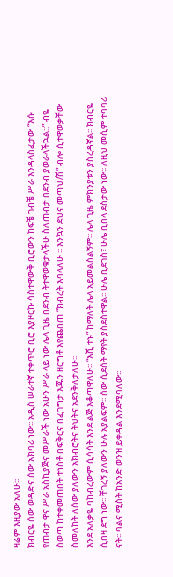ዛሬም እዚያው አለሁ፡፡
ክብርዬ ሰው ወዳድና ሰው አክባሪ ነው፡፡ አዲስ ሠራተኛ ተቀጥሮ ቢሮ እያዞርኩ ሳስተዋውቅ ቢሮውን ከፍቼ ገብቼ ሥራ እንዳላስፈታው “እሱ የጠብታ ዋና ሥራ አስኪያጅና መሥራች ነው አሁን ሥራ ላይ ነው ሌላ ጊዜ በደንብ ትተዋወቁታላችሁ ስለጠብታ በደንብ ያወራላችኋል::” ብዬ ስወጣ ከተቀመጠበት ተነስቶ በፍቅርና በፈገግታ እጁን ዘርግቶ እየጨበጠ “ክብረት እባላለሁ ፡፡ እንኳን ደህና መጣህ/ሽ” ብሎ ሲተዋወቃቸው ስመለከት ለሰው ያለውን አክብሮትና ትህትና አደንቅለታለሁ፡፡
እንደ አለቃዬ ባከብረውም ሲሳሳት እንደ ልጅ እቆጣዋለሁ፡፡ “እሺ ተኑ” ከማለት ሌላ አይመልስልኝም፡፡ ሌላ ጊዜ ምክንያቱን ያስረዳኛል፡፡ ክብርዬ ሲበዛ ደግ ነው፡፡ ቸገረኝ ያለውን ሁሉ አያልፍም፡፡ ሰው ሲደሰት ማየት ያስደስተዋል፡፡ ሁሌ ቢደገስ፣ ሁሌ ቢበላ ደስታው ነው፡፡ ለዚህ መሲም ተባባሪ ናት፡፡ ባልና ሚስት ከአንድ ወንዝ ይቀዳል እንደሚባለው፡፡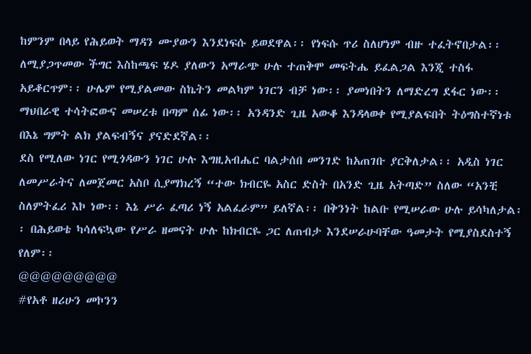ከምንም በላይ የሕይወት ማዳን ሙያውን እንደነፍሱ ይወደዋል፡፡ የነፍሱ ጥሪ ስለሆነም ብዙ ተፈትኖበታል፡፡ ለሚያጋጥመው ችግር እስከጫፍ ሄዶ ያለውን አማራጭ ሁሉ ተጠቅሞ መፍትሔ ይፈልጋል እንጂ ተስፋ አይቆርጥም፡፡ ሁሌም የሚያልመው ስኬትን መልካም ነገርን ብቻ ነው፡፡ ያመነበትን ለማድረግ ደፋር ነው፡፡ ማህበራዊ ተሳትፎውና መሠረቱ በጣም ሰፊ ነው፡፡ አንዳንድ ጊዜ አውቆ እንዳላወቀ የሚያልፍበት ትዕግስተኛነቱ በእኔ ግምት ልክ ያልፍብኝና ያናድደኛል፡፡
ደስ የሚለው ነገር የሚጎዳውን ነገር ሁሉ እግዚአብሔር ባልታሰበ መንገድ ከአጠገቡ ያርቅለታል፡፡ አዲስ ነገር ለመሥራትና ለመጀመር አስቦ ሲያማክረኝ “ተው ክብርዬ አስር ድስት በአንድ ጊዜ አትጣድ” ስለው “አንቺ ስለምትፈሪ እኮ ነው፡፡ እኔ ሥራ ፈጣሪ ነኝ አልፈራም” ይለኛል፡፡ በቅንነት ከልቡ የሚሠራው ሁሉ ይሳካለታል፡፡ በሕይወቴ ካሳለፍኳው የሥራ ዘመናት ሁሉ ከክብርዬ ጋር ለጠብታ እንደሠራሁባቸው ዓመታት የሚያስደስተኝ የለም፡፡
@@@@@@@@@
#የአቶ ዘሪሁን መኮንን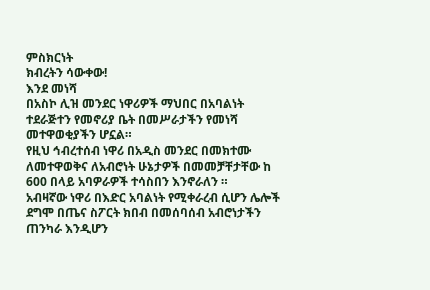ምስክርነት
ክብረትን ሳውቀው!
እንደ መነሻ
በአስኮ ሊዝ መንደር ነዋሪዎች ማህበር በአባልነት ተደራጅተን የመኖሪያ ቤት በመሥራታችን የመነሻ መተዋወቂያችን ሆኗል።
የዚህ ኅብረተሰብ ነዋሪ በአዲስ መንደር በመክተሙ ለመተዋወቅና ለአብሮነት ሁኔታዎች በመመቻቸታቸው ከ 600 በላይ አባዎራዎች ተሳስበን እንኖራለን ።
አብዛኛው ነዋሪ በእድር አባልነት የሚቀራረብ ሲሆን ሌሎች ደግሞ በጤና ስፖርት ክበብ በመሰባሰብ አብሮነታችን ጠንካራ እንዲሆን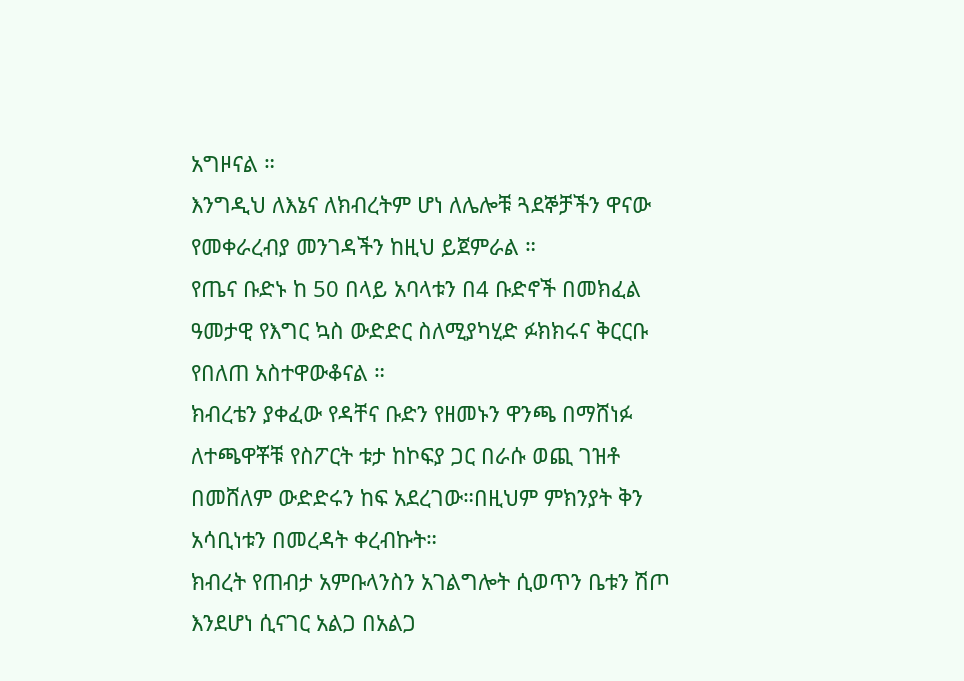አግዞናል ።
እንግዲህ ለእኔና ለክብረትም ሆነ ለሌሎቹ ጓደኞቻችን ዋናው የመቀራረብያ መንገዳችን ከዚህ ይጀምራል ።
የጤና ቡድኑ ከ 50 በላይ አባላቱን በ4 ቡድኖች በመክፈል ዓመታዊ የእግር ኳስ ውድድር ስለሚያካሂድ ፉክክሩና ቅርርቡ የበለጠ አስተዋውቆናል ።
ክብረቴን ያቀፈው የዳቸና ቡድን የዘመኑን ዋንጫ በማሸነፉ ለተጫዋቾቹ የስፖርት ቱታ ከኮፍያ ጋር በራሱ ወጪ ገዝቶ በመሸለም ውድድሩን ከፍ አደረገው።በዚህም ምክንያት ቅን አሳቢነቱን በመረዳት ቀረብኩት።
ክብረት የጠብታ አምቡላንስን አገልግሎት ሲወጥን ቤቱን ሽጦ
እንደሆነ ሲናገር አልጋ በአልጋ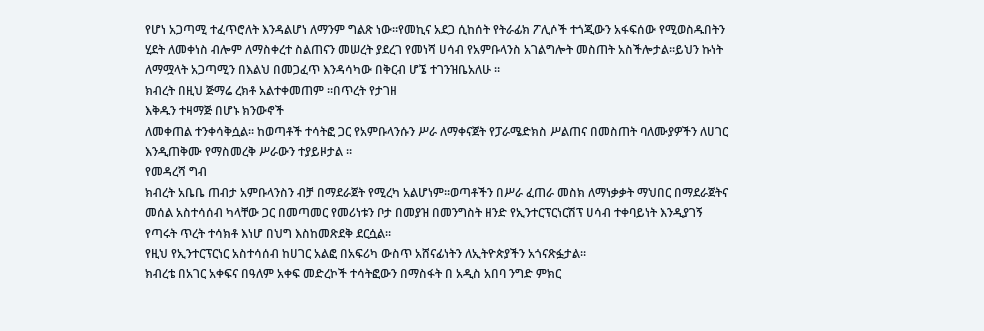የሆነ አጋጣሚ ተፈጥሮለት እንዳልሆነ ለማንም ግልጽ ነው።የመኪና አደጋ ሲከሰት የትራፊክ ፖሊሶች ተጎጂውን አፋፍሰው የሚወስዱበትን ሂደት ለመቀነስ ብሎም ለማስቀረተ ስልጠናን መሠረት ያደረገ የመነሻ ሀሳብ የአምቡላንስ አገልግሎት መስጠት አስችሎታል።ይህን ኩነት ለማሟላት አጋጣሚን በእልህ በመጋፈጥ እንዳሳካው በቅርብ ሆኜ ተገንዝቤአለሁ ።
ክብረት በዚህ ጅማሬ ረክቶ አልተቀመጠም ።በጥረት የታገዘ
እቅዱን ተዛማጅ በሆኑ ክንውኖች
ለመቀጠል ተንቀሳቅሷል። ከወጣቶች ተሳትፎ ጋር የአምቡላንሱን ሥራ ለማቀናጀት የፓራሜድክስ ሥልጠና በመስጠት ባለሙያዎችን ለሀገር
እንዲጠቅሙ የማስመረቅ ሥራውን ተያይዞታል ።
የመዳረሻ ግብ
ክብረት አቤቤ ጠብታ አምቡላንስን ብቻ በማደራጀት የሚረካ አልሆነም።ወጣቶችን በሥራ ፈጠራ መስክ ለማነቃቃት ማህበር በማደራጀትና መሰል አስተሳሰብ ካላቸው ጋር በመጣመር የመሪነቱን ቦታ በመያዝ በመንግስት ዘንድ የኢንተርፕርነርሽፕ ሀሳብ ተቀባይነት እንዲያገኝ የጣሩት ጥረት ተሳክቶ እነሆ በህግ እስከመጽደቅ ደርሷል።
የዚህ የኢንተርፕርነር አስተሳሰብ ከሀገር አልፎ በአፍሪካ ውስጥ አሸናፊነትን ለኢትዮጵያችን አጎናጽፏታል።
ክብረቴ በአገር አቀፍና በዓለም አቀፍ መድረኮች ተሳትፎውን በማስፋት በ አዲስ አበባ ንግድ ምክር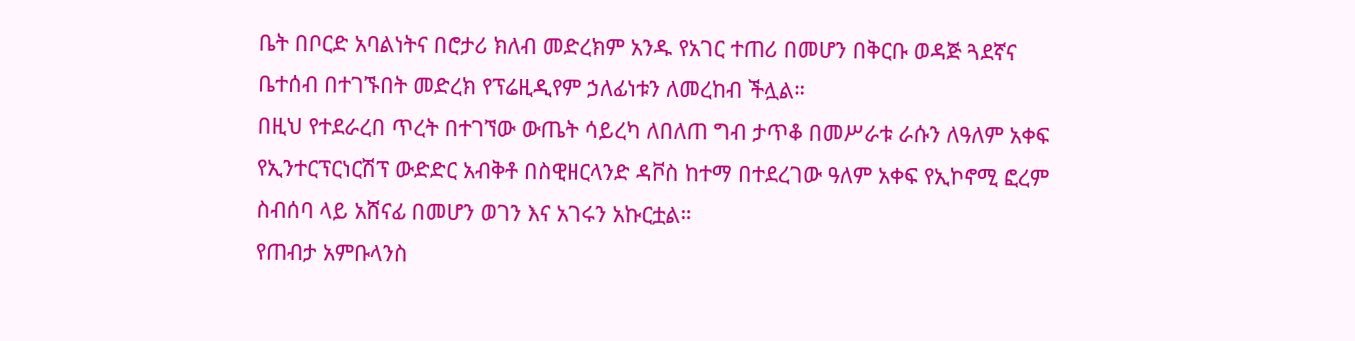ቤት በቦርድ አባልነትና በሮታሪ ክለብ መድረክም አንዱ የአገር ተጠሪ በመሆን በቅርቡ ወዳጅ ጓደኛና ቤተሰብ በተገኙበት መድረክ የፕሬዚዲየም ኃለፊነቱን ለመረከብ ችሏል።
በዚህ የተደራረበ ጥረት በተገኘው ውጤት ሳይረካ ለበለጠ ግብ ታጥቆ በመሥራቱ ራሱን ለዓለም አቀፍ የኢንተርፕርነርሽፕ ውድድር አብቅቶ በስዊዘርላንድ ዳቮስ ከተማ በተደረገው ዓለም አቀፍ የኢኮኖሚ ፎረም ስብሰባ ላይ አሸናፊ በመሆን ወገን እና አገሩን አኩርቷል።
የጠብታ አምቡላንስ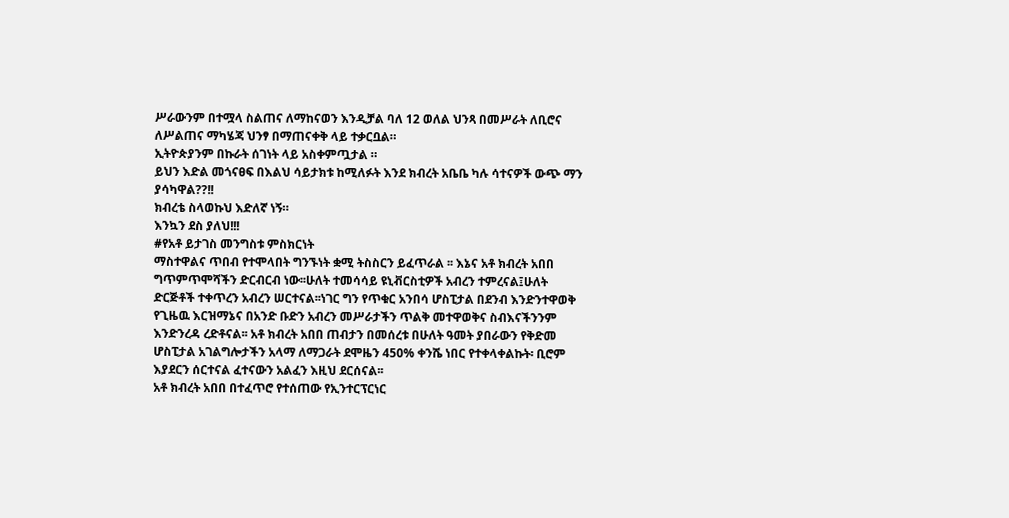ሥራውንም በተሟላ ስልጠና ለማከናወን እንዲቻል ባለ 12 ወለል ህንጻ በመሥራት ለቢሮና ለሥልጠና ማካሄጃ ህንፃ በማጠናቀቅ ላይ ተቃርቧል።
ኢትዮጵያንም በኩራት ሰገነት ላይ አስቀምጧታል ።
ይህን እድል መጎናፀፍ በእልህ ሳይታክቱ ከሚለፉት እንደ ክብረት አቤቤ ካሉ ሳተናዎች ውጭ ማን ያሳካዋል??!!
ክብረቴ ስላወኩህ እድለኛ ነኝ።
እንኳን ደስ ያለህ!!!
#የአቶ ይታገስ መንግስቱ ምስክርነት
ማስተዋልና ጥበብ የተሞላበት ግንኙነት ቋሚ ትስስርን ይፈጥራል ፡፡ እኔና አቶ ክብረት አበበ ግጥምጥሞሻችን ድርብርብ ነው፡፡ሁለት ተመሳሳይ ዩኒቭርስቲዎች አብረን ተምረናል፤ሁለት ድርጅቶች ተቀጥረን አብረን ሠርተናል፡፡ነገር ግን የጥቁር አንበሳ ሆስፒታል በደንብ እንድንተዋወቅ የጊዜዉ እርዝማኔና በአንድ ቡድን አብረን መሥራታችን ጥልቅ መተዋወቅና ስብእናችንንም እንድንረዳ ረድቶናል፡፡ አቶ ክብረት አበበ ጠብታን በመሰረቱ በሁለት ዓመት ያበራውን የቅድመ ሆስፒታል አገልግሎታችን አላማ ለማጋራት ደሞዜን 450% ቀንሼ ነበር የተቀላቀልኩት፡ ቢሮም እያደርን ሰርተናል ፈተናውን አልፈን እዚህ ደርሰናል፡፡
አቶ ክብረት አበበ በተፈጥሮ የተሰጠው የኢንተርፕርነር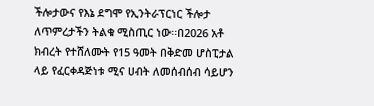ችሎታውና የእኔ ደግሞ የኢንትራፕርነር ችሎታ ለጥምረታችን ትልቁ ሚስጢር ነው፡፡በ2026 አቶ ክብረት የተሸለሙት የ15 ዓመት በቅድመ ሆስፒታል ላይ የፈርቀዳጅነቱ ሚና ሀብት ለመሰብሰብ ሳይሆን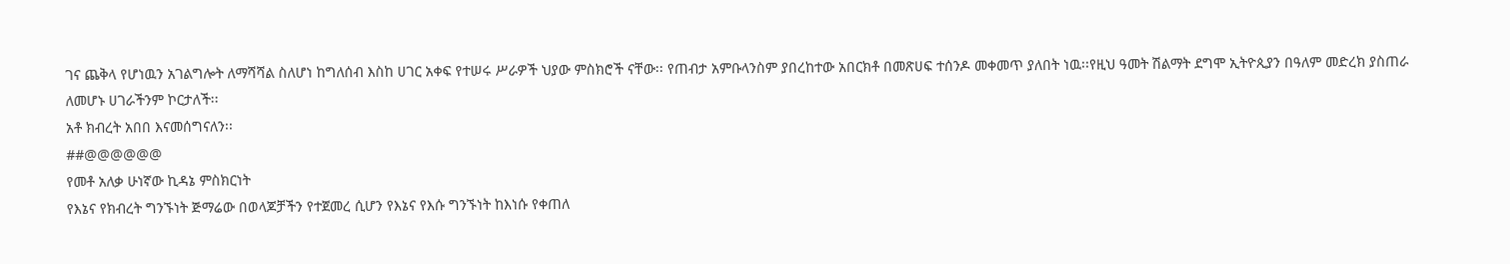ገና ጨቅላ የሆነዉን አገልግሎት ለማሻሻል ስለሆነ ከግለሰብ እስከ ሀገር አቀፍ የተሠሩ ሥራዎች ህያው ምስክሮች ናቸው፡፡ የጠብታ አምቡላንስም ያበረከተው አበርክቶ በመጽሀፍ ተሰንዶ መቀመጥ ያለበት ነዉ፡፡የዚህ ዓመት ሽልማት ደግሞ ኢትዮጲያን በዓለም መድረክ ያስጠራ ለመሆኑ ሀገራችንም ኮርታለች፡፡
አቶ ክብረት አበበ እናመሰግናለን፡፡
##@@@@@@
የመቶ አለቃ ሁነኛው ኪዳኔ ምስክርነት
የእኔና የክብረት ግንኙነት ጅማሬው በወላጆቻችን የተጀመረ ሲሆን የእኔና የእሱ ግንኙነት ከእነሱ የቀጠለ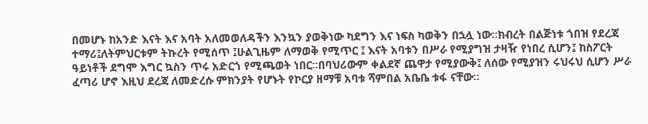በመሆኑ ከአንድ እናት እና አባት አለመወለዳችን እንኳን ያወቅነው ካደግን እና ነፍስ ካወቅን በኋሏ ነው።ክብረት በልጅነቱ ጎበዝ የደረጃ ተማሪ፤ለትምህርቱም ትኩረት የሚሰጥ ፤ሁልጊዜም ለማወቅ የሚጥር ፤ እናት አባቱን በሥራ የሚያግዝ ታዛዥ የነበረ ሲሆን፤ ከስፖርት ዓይነቶች ደግሞ እግር ኳስን ጥሩ አድርጎ የሚጫወት ነበር።በባህሪውም ቀልደኛ ጨዋታ የሚያውቅ፤ ለሰው የሚያዝን ሩህሩህ ሲሆን ሥራ ፈጣሪ ሆኖ እዚህ ደረጃ ለመድረሱ ምክንያት የሆኑት የኮርያ ዘማቹ አባቱ ሻምበል አቤቤ ቱፋ ናቸው።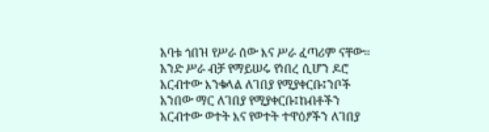አባቱ ጎበዝ የሥራ ሰው እና ሥራ ፈጣሪም ናቸው። አንድ ሥራ ብቻ የማይሠሩ የነበረ ሲሆን ዶሮ አርብተው እንቁላል ለገበያ የሚያቀርቡ፤ንቦች አንበው ማር ለገበያ የሚያቀርቡ፤ከብቶችን አርብተው ወተት እና የወተት ተዋዕፆችን ለገበያ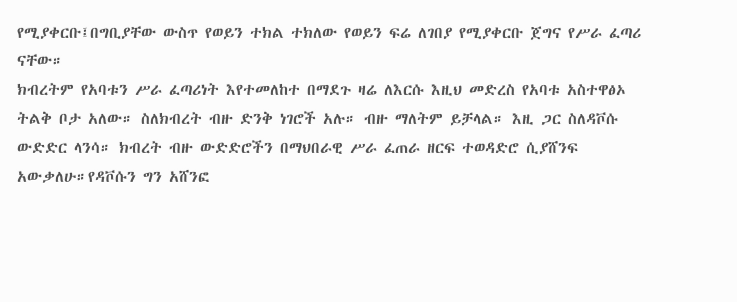የሚያቀርቡ፤በግቢያቸው ውስጥ የወይን ተክል ተክለው የወይን ፍሬ ለገበያ የሚያቀርቡ ጀግና የሥራ ፈጣሪ ናቸው።
ክብረትም የአባቱን ሥራ ፈጣሪነት እየተመለከተ በማደጉ ዛሬ ለእርሱ እዚህ መድረስ የአባቱ አስተዋፅኦ ትልቅ ቦታ አለው። ስለክብረት ብዙ ድንቅ ነገሮች አሉ። ብዙ ማለትም ይቻላል። እዚ ጋር ስለዳቮሱ ውድድር ላንሳ። ክብረት ብዙ ውድድሮችን በማህበራዊ ሥራ ፈጠራ ዘርፍ ተወዳድሮ ሲያሸንፍ አውቃለሁ።የዳቮሱን ግን አሸንፎ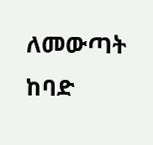ለመውጣት ከባድ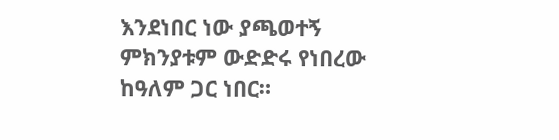እንደነበር ነው ያጫወተኝ ምክንያቱም ውድድሩ የነበረው ከዓለም ጋር ነበር።